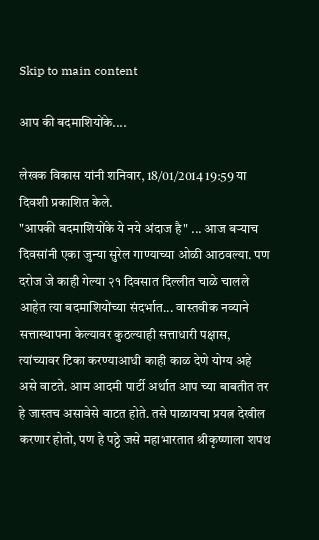Skip to main content

आप की बदमाशियोंके....

लेखक विकास यांनी शनिवार, 18/01/2014 19:59 या दिवशी प्रकाशित केले.
"आपकी बदमाशियोंके ये नये अंदाज है" ... आज बर्‍याच दिवसांनी एका जुन्या सुरेल गाण्याच्या ओळी आठवल्या. पण दरोज जे काही गेल्या २१ दिवसात दिल्लीत चाळे चालले आहेत त्या बदमाशियोंच्या संदर्भात... वास्तवीक नव्याने सत्तास्थापना केल्यावर कुठल्याही सत्ताधारी पक्षास, त्यांच्यावर टिका करण्याआधी काही काळ देणे योग्य अहे असे वाटते. आम आदमी पार्टी अर्थात आप च्या बाबतीत तर हे जास्तच असावेसे वाटत होते. तसे पाळायचा प्रयत्न देखील करणार होतो, पण हे पठ्ठे जसे महाभारतात श्रीकृष्णाला शपथ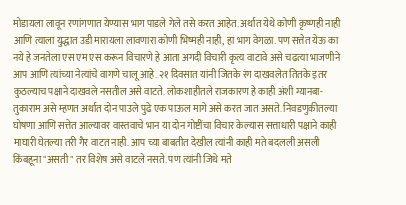मोडायला लावून रणांगणात येण्यास भाग पाडले गेले तसे करत आहेत. अर्थात येथे कोणी कृष्णही नाही आणि त्याला युद्धात उडी मारायला लावणारा कोणी भिष्मही नाही, हा भाग वेगळा. पण सत्तेत येऊ का नये हे जनतेला एस एम एस करून विचारणे हे आता अगदी विचारी कृत्य वाटावे असे चढत्या भाजणीने आप आणि त्यांच्या नेत्यांचे वागणे चालू आहे. २१ दिवसात यांनी जितके रंग दाखवलेत तितके इतर कुठल्याच पक्षाने दाखवले नसतील असे वाटते. लोकशाहीतले राजकारण हे काही अंशी ग्यानबा-तुकाराम असे म्हणत अर्थात दोन पाउले पुढे एक पाऊल मागे असे करत जात असते. निवडणुकीतल्या घोषणा आणि सत्तेत आल्यावर वास्तवाचे भान या दोन गोष्टींचा विचार केल्यास सत्ताधारी पक्षाने काही माघारी घेतल्या तरी गैर वाटत नाही. आप च्या बाबतीत देखील त्यांनी काही मते बदलली असली किंबहूना "असती" तर विशेष असे वाटले नसते. पण त्यांनी जिथे मते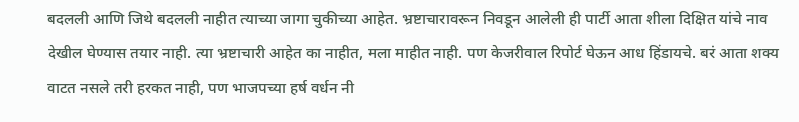बदलली आणि जिथे बदलली नाहीत त्याच्या जागा चुकीच्या आहेत. भ्रष्टाचारावरून निवडून आलेली ही पार्टी आता शीला दिक्षित यांचे नाव देखील घेण्यास तयार नाही. त्या भ्रष्टाचारी आहेत का नाहीत, मला माहीत नाही. पण केजरीवाल रिपोर्ट घेऊन आध हिंडायचे. बरं आता शक्य वाटत नसले तरी हरकत नाही, पण भाजपच्या हर्ष वर्धन नी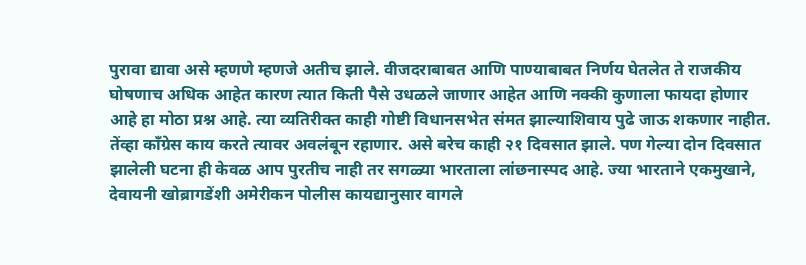पुरावा द्यावा असे म्हणणे म्हणजे अतीच झाले. वीजदराबाबत आणि पाण्याबाबत निर्णय घेतलेत ते राजकीय घोषणाच अधिक आहेत कारण त्यात किती पैसे उधळले जाणार आहेत आणि नक्की कुणाला फायदा होणार आहे हा मोठा प्रश्न आहे. त्या व्यतिरीक्त काही गोष्टी विधानसभेत संमत झाल्याशिवाय पुढे जाऊ शकणार नाहीत. तेंव्हा काँग्रेस काय करते त्यावर अवलंबून रहाणार. असे बरेच काही २१ दिवसात झाले. पण गेल्या दोन दिवसात झालेली घटना ही केवळ आप पुरतीच नाही तर सगळ्या भारताला लांछनास्पद आहे. ज्या भारताने एकमुखाने, देवायनी खोब्रागडेंशी अमेरीकन पोलीस कायद्यानुसार वागले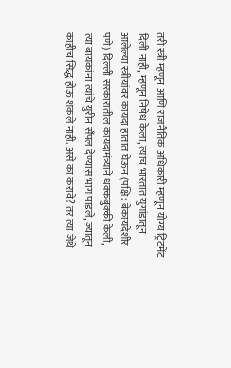तरी स्त्री म्हणून आणि राजनैतिक अधिकारी म्हणून योग्य ट्रिटमेंट दिली नाही, म्हणून निषेध केला, त्याच भारतात युगांडातून आलेल्या स्त्रीयांवर कायदा हातात घेऊन (पक्षि: बेकायदेशीर पणे) दिल्ली सरकारातील कायदामंत्र्याने धक्कबुक्की केली, त्या बायकांना त्यांचे युरीन सँपल देण्यास भाग पाडले, ज्यातून काहीच सिद्ध होऊ शकले नाही. असे का करावे? तर त्या जेथे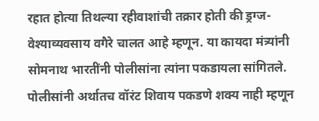रहात होत्या तिथल्या रहीवाशांची तक्रार होती की ड्रग्ज-वेश्याव्यवसाय वगैरे चालत आहे म्हणून. या कायदा मंत्र्यांनी सोमनाथ भारतींनी पोलीसांना त्यांना पकडायला सांगितले. पोलीसांनी अर्थातच वॉरंट शिवाय पकडणे शक्य नाही म्हणून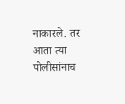नाकारले. तर आता त्या पोलीसांनाच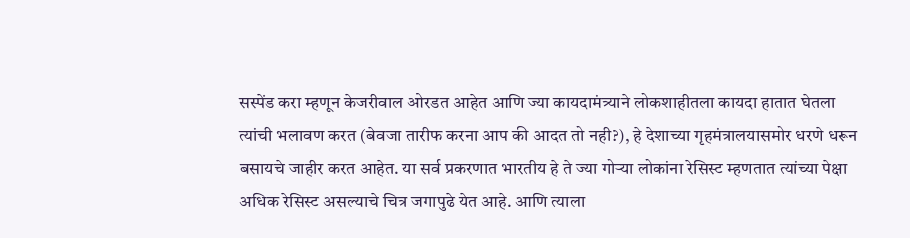सस्पेंड करा म्हणून केजरीवाल ओरडत आहेत आणि ज्या कायदामंत्र्याने लोकशाहीतला कायदा हातात घेतला त्यांची भलावण करत (बेवजा तारीफ करना आप की आदत तो नही?), हे देशाच्या गृहमंत्रालयासमोर धरणे धरून बसायचे जाहीर करत आहेत. या सर्व प्रकरणात भारतीय हे ते ज्या गोर्‍या लोकांना रेसिस्ट म्हणतात त्यांच्या पेक्षा अधिक रेसिस्ट असल्याचे चित्र जगापुढे येत आहे. आणि त्याला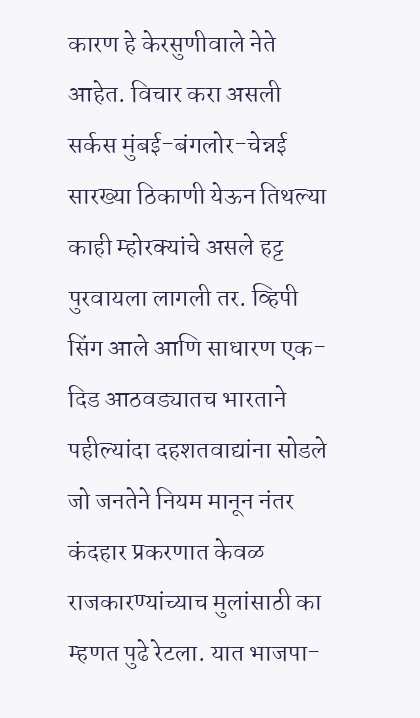कारण हे केरसुणीवाले नेते आहेत. विचार करा असली सर्कस मुंबई-बंगलोर-चेन्नई सारख्या ठिकाणी येऊन तिथल्या काही म्होरक्यांचे असले हट्ट पुरवायला लागली तर. व्हिपी सिंग आले आणि साधारण एक-दिड आठवड्यातच भारताने पहील्यांदा दहशतवाद्यांना सोडले जो जनतेने नियम मानून नंतर कंदहार प्रकरणात केवळ राजकारण्यांच्याच मुलांसाठी का म्हणत पुढे रेटला. यात भाजपा-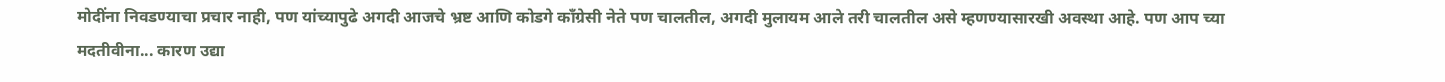मोदींना निवडण्याचा प्रचार नाही, पण यांच्यापुढे अगदी आजचे भ्रष्ट आणि कोडगे काँग्रेसी नेते पण चालतील, अगदी मुलायम आले तरी चालतील असे म्हणण्यासारखी अवस्था आहे. पण आप च्या मदतीवीना... कारण उद्या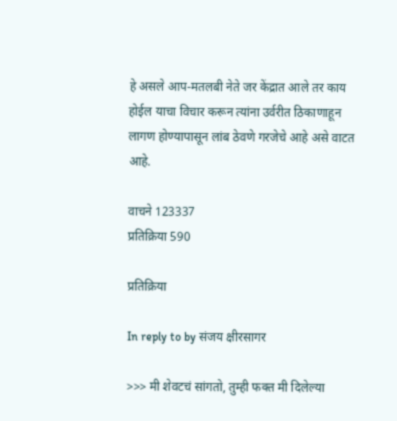हे असले आप-मतलबी नेते जर केंद्रात आले तर काय होईल याचा विचार करून त्यांना उर्वरीत ठिकाणाहून लागण होण्यापासून लांब ठेवणे गरजेचे आहे असे वाटत आहे.

वाचने 123337
प्रतिक्रिया 590

प्रतिक्रिया

In reply to by संजय क्षीरसागर

>>> मी शेवटचं सांगतो, तुम्ही फक्त मी दिलेल्या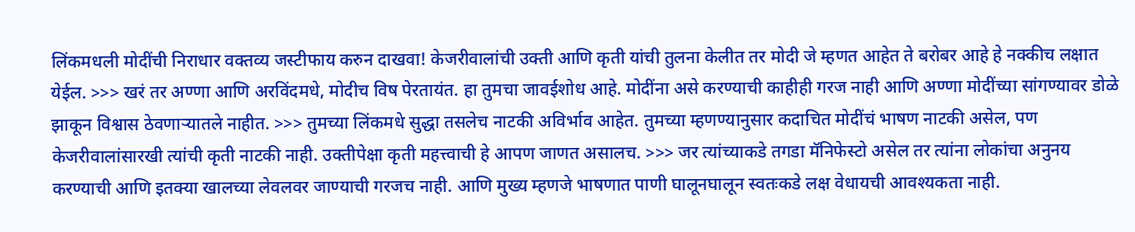लिंकमधली मोदींची निराधार वक्तव्य जस्टीफाय करुन दाखवा! केजरीवालांची उक्ती आणि कृती यांची तुलना केलीत तर मोदी जे म्हणत आहेत ते बरोबर आहे हे नक्कीच लक्षात येईल. >>> खरं तर अण्णा आणि अरविंदमधे, मोदीच विष पेरतायंत. हा तुमचा जावईशोध आहे. मोदींना असे करण्याची काहीही गरज नाही आणि अण्णा मोदींच्या सांगण्यावर डोळे झाकून विश्वास ठेवणार्‍यातले नाहीत. >>> तुमच्या लिंकमधे सुद्धा तसलेच नाटकी अविर्भाव आहेत. तुमच्या म्हणण्यानुसार कदाचित मोदींचं भाषण नाटकी असेल, पण केजरीवालांसारखी त्यांची कृती नाटकी नाही. उक्तीपेक्षा कृती महत्त्वाची हे आपण जाणत असालच. >>> जर त्यांच्याकडे तगडा मॅनिफेस्टो असेल तर त्यांना लोकांचा अनुनय करण्याची आणि इतक्या खालच्या लेवलवर जाण्याची गरजच नाही. आणि मुख्य म्हणजे भाषणात पाणी घालूनघालून स्वतःकडे लक्ष वेधायची आवश्यकता नाही.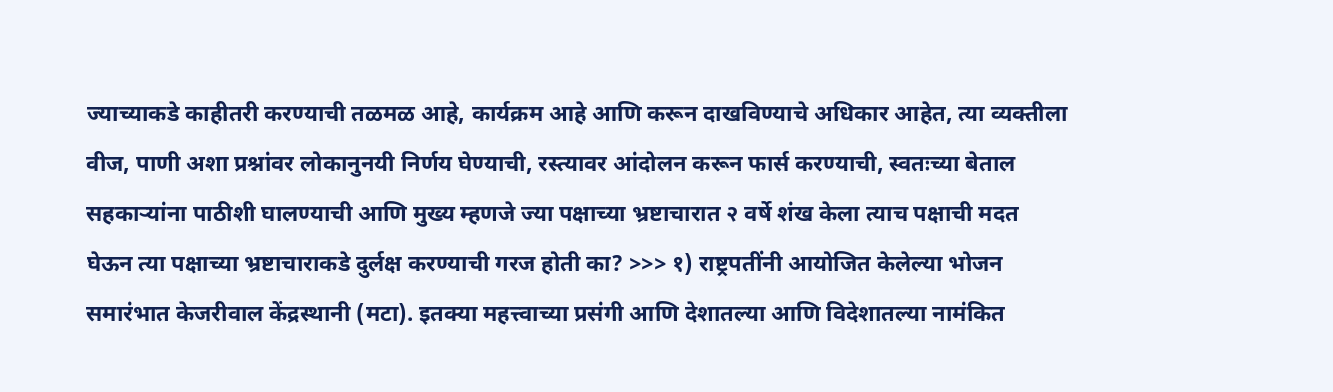ज्याच्याकडे काहीतरी करण्याची तळमळ आहे, कार्यक्रम आहे आणि करून दाखविण्याचे अधिकार आहेत, त्या व्यक्तीला वीज, पाणी अशा प्रश्नांवर लोकानुनयी निर्णय घेण्याची, रस्त्यावर आंदोलन करून फार्स करण्याची, स्वतःच्या बेताल सहकार्‍यांना पाठीशी घालण्याची आणि मुख्य म्हणजे ज्या पक्षाच्या भ्रष्टाचारात २ वर्षे शंख केला त्याच पक्षाची मदत घेऊन त्या पक्षाच्या भ्रष्टाचाराकडे दुर्लक्ष करण्याची गरज होती का? >>> १) राष्ट्रपतींनी आयोजित केलेल्या भोजन समारंभात केजरीवाल केंद्रस्थानी (मटा). इतक्या महत्त्वाच्या प्रसंगी आणि देशातल्या आणि विदेशातल्या नामंकित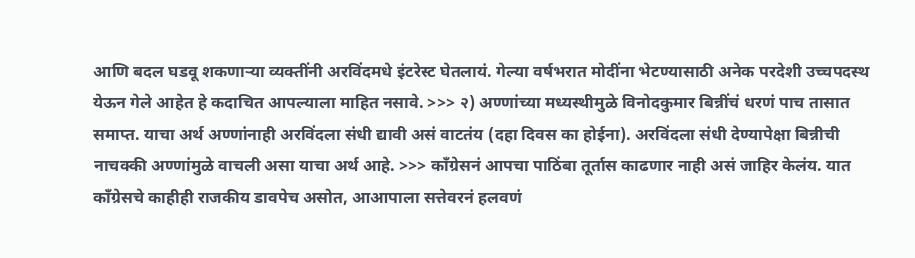आणि बदल घडवू शकणार्‍या व्यक्तींनी अरविंदमधे इंटरेस्ट घेतलायं. गेल्या वर्षभरात मोदींना भेटण्यासाठी अनेक परदेशी उच्चपदस्थ येऊन गेले आहेत हे कदाचित आपल्याला माहित नसावे. >>> २) अण्णांच्या मध्यस्थीमुळे विनोदकुमार बिन्नींचं धरणं पाच तासात समाप्त. याचा अर्थ अण्णांनाही अरविंदला संधी द्यावी असं वाटतंय (दहा दिवस का होईना). अरविंदला संधी देण्यापेक्षा बिन्नीची नाचक्की अण्णांमुळे वाचली असा याचा अर्थ आहे. >>> काँग्रेसनं आपचा पाठिंबा तूर्तास काढणार नाही असं जाहिर केलंय. यात काँग्रेसचे काहीही राजकीय डावपेच असोत, आआपाला सत्तेवरनं हलवणं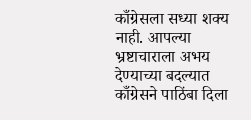काँग्रेसला सध्या शक्य नाही. आपल्या भ्रष्टाचाराला अभय देण्याच्या बदल्यात काँग्रेसने पाठिंबा दिला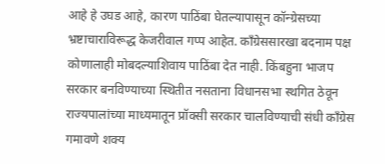आहे हे उघड आहे, कारण पाठिंबा घेतल्यापासून कॉन्ग्रेसच्या भ्रष्टाचाराविरूद्ध केजरीवाल गप्प आहेत. काँग्रेससारखा बदनाम पक्ष कोणालाही मोबदल्याशिवाय पाठिंबा देत नाही. किंबहुना भाजप सरकार बनविण्याच्या स्थितीत नसताना विधानसभा स्थगित ठेवून राज्यपालांच्या माध्यमातून प्रॉक्सी सरकार चालविण्याची संधी काँग्रेस गमावणे शक्य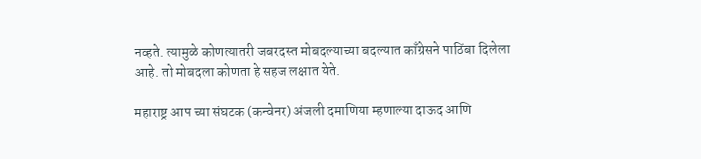नव्हते. त्यामुळे कोणत्यातरी जबरदस्त मोबदल्याच्या बदल्यात काँग्रेसने पाठिंबा दिलेला आहे. तो मोबदला कोणता हे सहज लक्षात येते.

महाराष्ट्र आप च्या संघटक (कन्वेनर) अंजली दमाणिया म्हणाल्या दाऊद आणि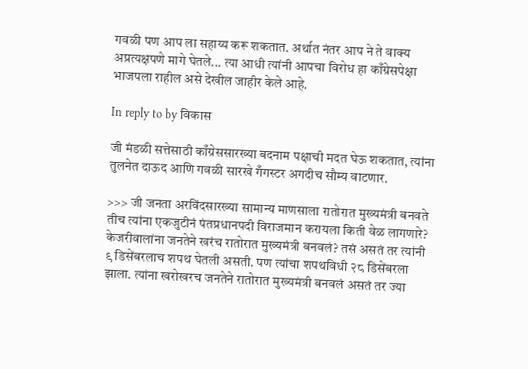गवळी पण आप ला सहाय्य करू शकतात. अर्थात नंतर आप ने ते वाक्य अप्रत्यक्षपणे मागे घेतले... त्या आधी त्यांनी आपचा विरोध हा काँग्रेसपेक्षा भाजपला राहील असे देखील जाहीर केले आहे.

In reply to by विकास

जी मंडळी सत्तेसाठी काँग्रेससारख्या बदनाम पक्षाची मदत घेऊ शकतात, त्यांना तुलनेत दाऊद आणि गवळी सारखे गँगस्टर अगदीच सौम्य वाटणार.

>>> जी जनता अरविंदसारख्या सामान्य माणसाला रातोरात मुख्यमंत्री बनवते तीच त्यांना एकजुटीनं पंतप्रधानपदी विराजमान करायला किती वेळ लागणारे? केजरीवालांना जनतेने खरंच रातोरात मुख्यमंत्री बनवलं? तसं असतं तर त्यांनी ९ डिसेंबरलाच शपथ घेतली असती. पण त्यांचा शपथविधी २८ डिसेंबरला झाला. त्यांना खरोखरच जनतेने रातोरात मुख्यमंत्री बनवलं असतं तर ज्या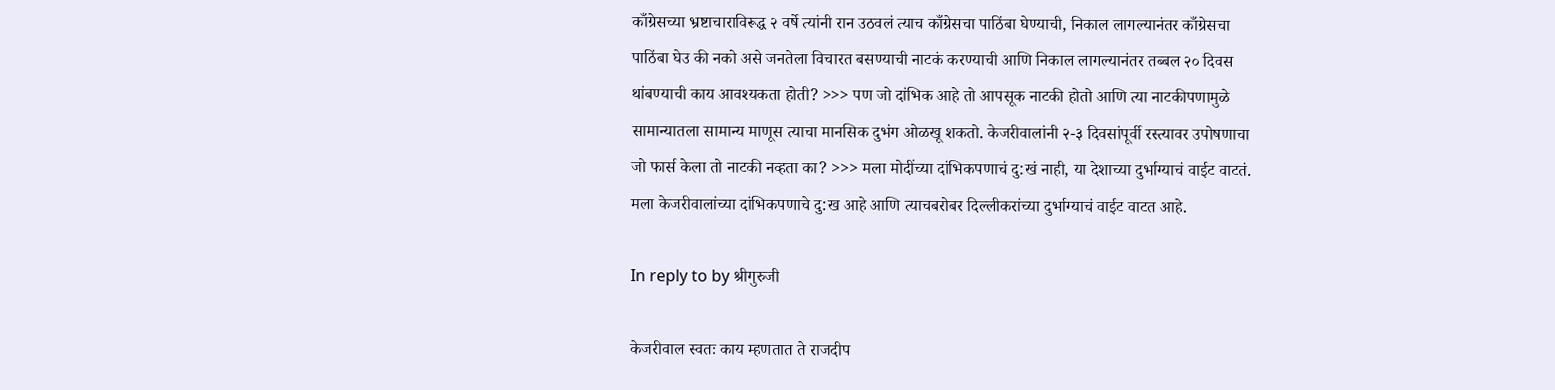काँग्रेसच्या भ्रष्टाचाराविरूद्ध २ वर्षे त्यांनी रान उठवलं त्याच काँग्रेसचा पाठिंबा घेण्याची, निकाल लागल्यानंतर काँग्रेसचा पाठिंबा घेउ की नको असे जनतेला विचारत बसण्याची नाटकं करण्याची आणि निकाल लागल्यानंतर तब्बल २० दिवस थांबण्याची काय आवश्यकता होती? >>> पण जो दांभिक आहे तो आपसूक नाटकी होतो आणि त्या नाटकीपणामुळे सामान्यातला सामान्य माणूस त्याचा मानसिक दुभंग ओळखू शकतो. केजरीवालांनी २-३ दिवसांपूर्वी रस्त्यावर उपोषणाचा जो फार्स केला तो नाटकी नव्हता का? >>> मला मोदींच्या दांभिकपणाचं दु:खं नाही, या देशाच्या दुर्भाग्याचं वाईट वाटतं. मला केजरीवालांच्या दांभिकपणाचे दु:ख आहे आणि त्याचबरोबर दिल्लीकरांच्या दुर्भाग्याचं वाईट वाटत आहे.

In reply to by श्रीगुरुजी

केजरीवाल स्वतः काय म्हणतात ते राजदीप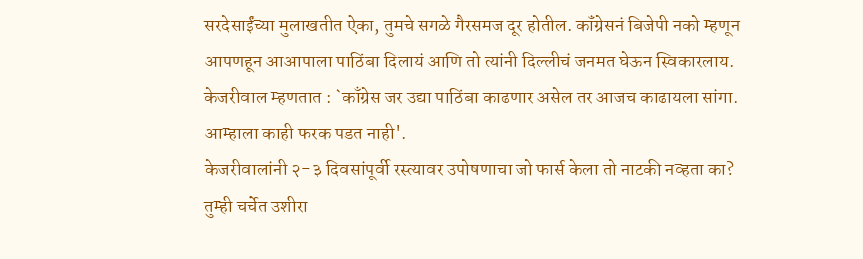सरदेसाईंच्या मुलाखतीत ऐका, तुमचे सगळे गैरसमज दूर होतील. कॉंग्रेसनं बिजेपी नको म्हणून आपणहून आआपाला पाठिंबा दिलायं आणि तो त्यांनी दिल्लीचं जनमत घेऊन स्विकारलाय. केजरीवाल म्हणतात : `काँग्रेस जर उद्या पाठिंबा काढणार असेल तर आजच काढायला सांगा. आम्हाला काही फरक पडत नाही'.
केजरीवालांनी २-३ दिवसांपूर्वी रस्त्यावर उपोषणाचा जो फार्स केला तो नाटकी नव्हता का?
तुम्ही चर्चेत उशीरा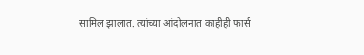सामिल झालात. त्यांच्या आंदोलनात काहीही फार्स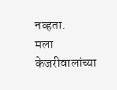नव्हता.
मला केजरीवालांच्या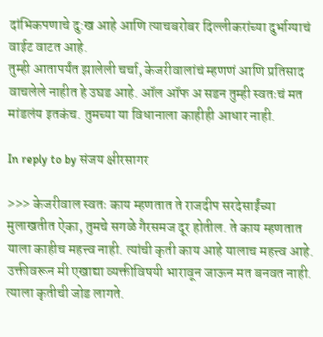दांभिकपणाचे दु:ख आहे आणि त्याचबरोबर दिल्लीकरांच्या दुर्भाग्याचं वाईट वाटत आहे.
तुम्ही आतापर्यंत झालेली चर्चा, केजरीवालांचं म्हणणं आणि प्रतिसाद वाचलेले नाहीत हे उघड आहे. ऑल ऑफ अ सडन तुम्ही स्वतःचं मत मांडलंय इतकंच. तुमच्या या विधानाला काहीही आधार नाही.

In reply to by संजय क्षीरसागर

>>> केजरीवाल स्वतः काय म्हणतात ते राजदीप सरदेसाईंच्या मुलाखतीत ऐका, तुमचे सगळे गैरसमज दूर होतील. ते काय म्हणतात याला काहीच महत्त्व नाही. त्यांची कृती काय आहे यालाच महत्त्व आहे. उक्तीवरून मी एखाद्या व्यक्तीविषयी भारावून जाऊन मत बनवत नाही. त्याला कृतीची जोड लागते.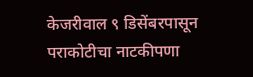केजरीवाल ९ डिसेंबरपासून पराकोटीचा नाटकीपणा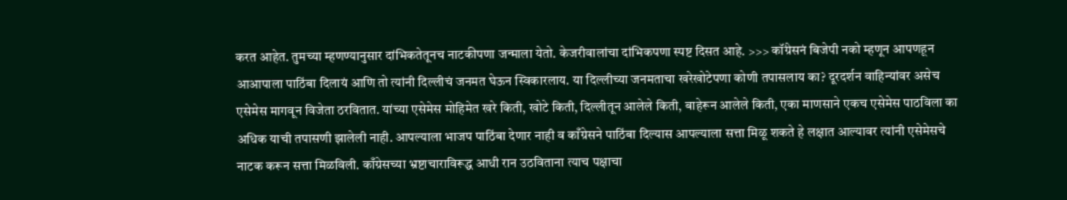करत आहेत. तुमच्या म्हणण्यानुसार दांभिकतेतूनच नाटकीपणा जन्माला येतो. केजरीवालांचा दांभिकपणा स्पष्ट दिसत आहे. >>> कॉंग्रेसनं बिजेपी नको म्हणून आपणहून आआपाला पाठिंबा दिलायं आणि तो त्यांनी दिल्लीचं जनमत घेऊन स्विकारलाय. या दिल्लीच्या जनमताचा खरेखोटेपणा कोणी तपासलाय का? दूरदर्शन वाहिन्यांवर असेच एसेमेस मागवून विजेता ठरवितात. यांच्या एसेमेस मोहिमेत खरे किती, खोटे किती, दिल्लीतून आलेले किती, बाहेरून आलेले किती, एका माणसाने एकच एसेमेस पाठविला का अधिक याची तपासणी झालेली नाही. आपल्याला भाजप पाठिंबा देणार नाही व काँग्रेसने पाठिंबा दिल्यास आपल्याला सत्ता मिळू शकते हे लक्षात आल्यावर त्यांनी एसेमेसचे नाटक करून सत्ता मिळविली. काँग्रेसच्या भ्रष्टाचाराविरूद्ध आधी रान उठविताना त्याच पक्षाचा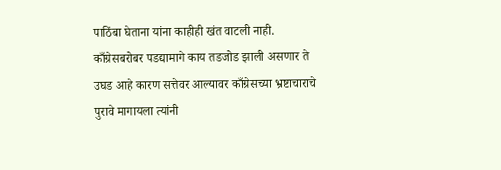पाठिंबा घेताना यांना काहीही खंत वाटली नाही. काँग्रेसबरोबर पडद्यामागे काय तडजोड झाली असणार ते उघड आहे कारण सत्तेवर आल्यावर काँग्रेसच्या भ्रष्टाचाराचे पुरावे मागायला त्यांनी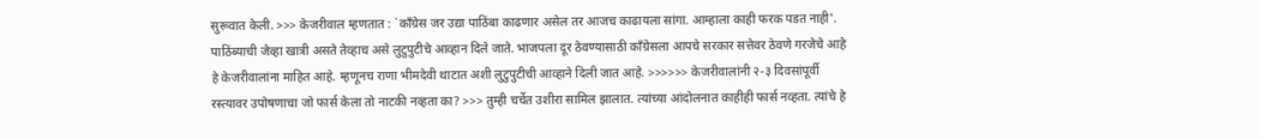सुरूवात केली. >>> केजरीवाल म्हणतात : `काँग्रेस जर उद्या पाठिंबा काढणार असेल तर आजच काढायला सांगा. आम्हाला काही फरक पडत नाही'. पाठिंब्याची जेव्हा खात्री असते तेव्हाच असे लुटुपुटीचे आव्हान दिले जाते. भाजपला दूर ठेवण्यासाठी काँग्रेसला आपचे सरकार सत्तेवर ठेवणे गरजेचे आहे हे केजरीवालांना माहित आहे. म्हणूनच राणा भीमदेवी थाटात अशी लुटुपुटीची आव्हाने दिली जात आहे. >>>>>> केजरीवालांनी २-३ दिवसांपूर्वी रस्त्यावर उपोषणाचा जो फार्स केला तो नाटकी नव्हता का? >>> तुम्ही चर्चेत उशीरा सामिल झालात. त्यांच्या आंदोलनात काहीही फार्स नव्हता. त्यांचे हे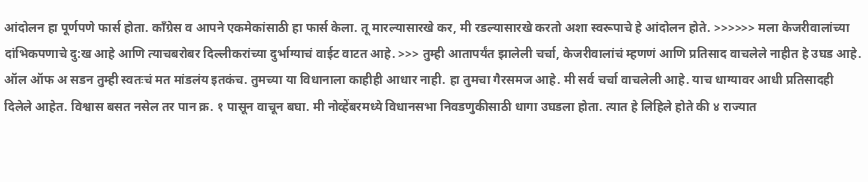आंदोलन हा पूर्णपणे फार्स होता. काँग्रेस व आपने एकमेकांसाठी हा फार्स केला. तू मारल्यासारखे कर, मी रडल्यासारखे करतो अशा स्वरूपाचे हे आंदोलन होते. >>>>>> मला केजरीवालांच्या दांभिकपणाचे दु:ख आहे आणि त्याचबरोबर दिल्लीकरांच्या दुर्भाग्याचं वाईट वाटत आहे. >>> तुम्ही आतापर्यंत झालेली चर्चा, केजरीवालांचं म्हणणं आणि प्रतिसाद वाचलेले नाहीत हे उघड आहे. ऑल ऑफ अ सडन तुम्ही स्वतःचं मत मांडलंय इतकंच. तुमच्या या विधानाला काहीही आधार नाही. हा तुमचा गैरसमज आहे. मी सर्व चर्चा वाचलेली आहे. याच धाग्यावर आधी प्रतिसादही दिलेले आहेत. विश्वास बसत नसेल तर पान क्र. १ पासून वाचून बघा. मी नोव्हेंबरमध्ये विधानसभा निवडणुकीसाठी धागा उघडला होता. त्यात हे लिहिले होते की ४ राज्यात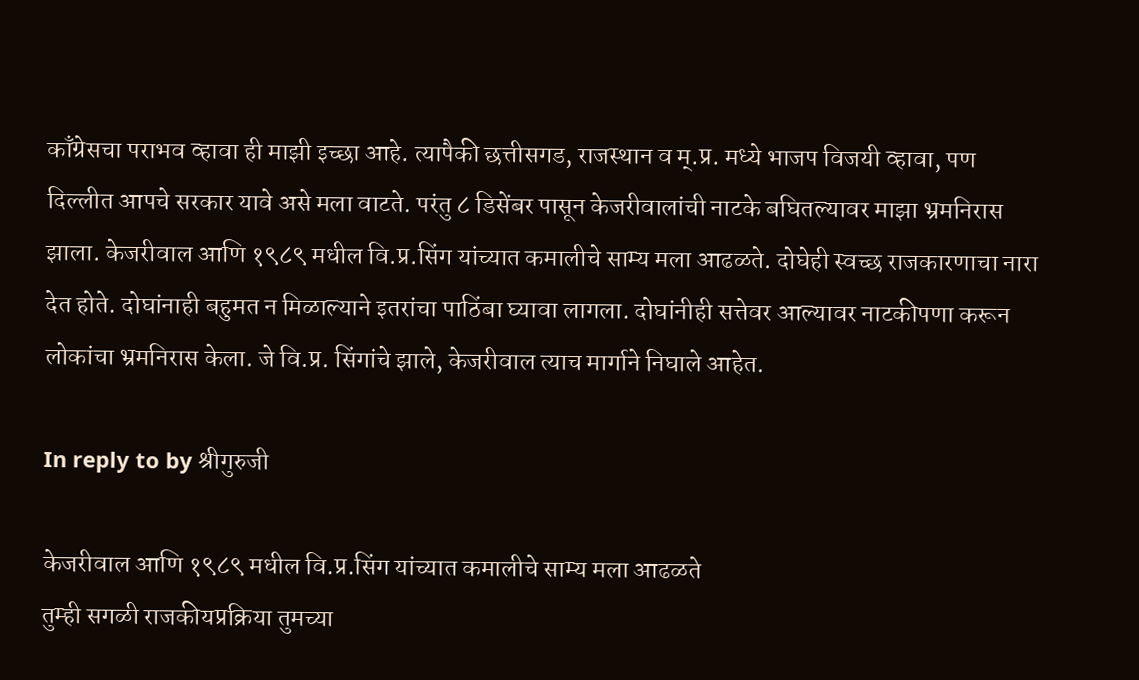काँग्रेसचा पराभव व्हावा ही माझी इच्छा आहे. त्यापैकी छत्तीसगड, राजस्थान व म्.प्र. मध्ये भाजप विजयी व्हावा, पण दिल्लीत आपचे सरकार यावे असे मला वाटते. परंतु ८ डिसेंबर पासून केजरीवालांची नाटके बघितल्यावर माझा भ्रमनिरास झाला. केजरीवाल आणि १९८९ मधील वि.प्र.सिंग यांच्यात कमालीचे साम्य मला आढळते. दोघेही स्वच्छ राजकारणाचा नारा देत होते. दोघांनाही बहुमत न मिळाल्याने इतरांचा पाठिंबा घ्यावा लागला. दोघांनीही सत्तेवर आल्यावर नाटकीपणा करून लोकांचा भ्रमनिरास केला. जे वि.प्र. सिंगांचे झाले, केजरीवाल त्याच मार्गाने निघाले आहेत.

In reply to by श्रीगुरुजी

केजरीवाल आणि १९८९ मधील वि.प्र.सिंग यांच्यात कमालीचे साम्य मला आढळते
तुम्ही सगळी राजकीयप्रक्रिया तुमच्या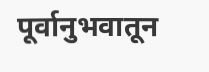पूर्वानुभवातून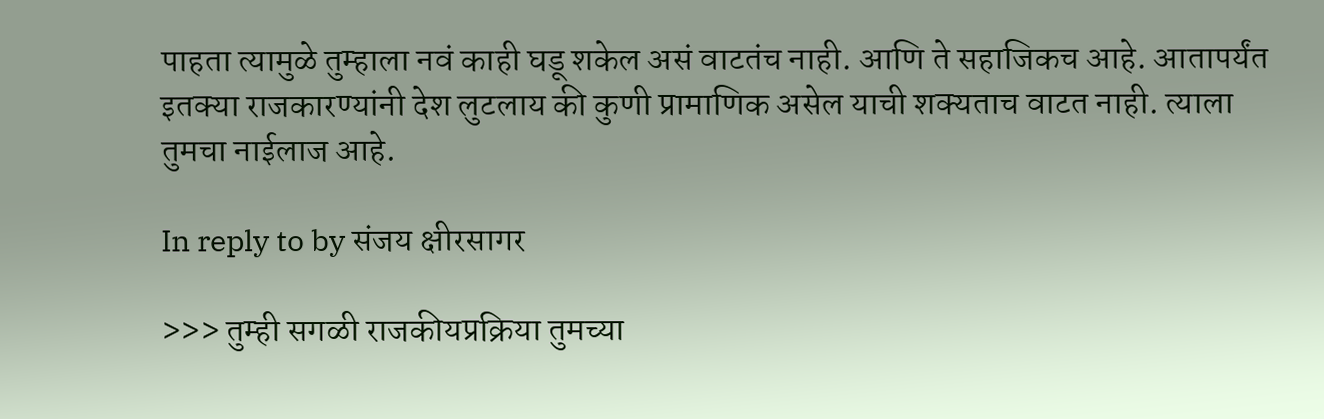पाहता त्यामुळे तुम्हाला नवं काही घडू शकेल असं वाटतंच नाही. आणि ते सहाजिकच आहे. आतापर्यंत इतक्या राजकारण्यांनी देश लुटलाय की कुणी प्रामाणिक असेल याची शक्यताच वाटत नाही. त्याला तुमचा नाईलाज आहे.

In reply to by संजय क्षीरसागर

>>> तुम्ही सगळी राजकीयप्रक्रिया तुमच्या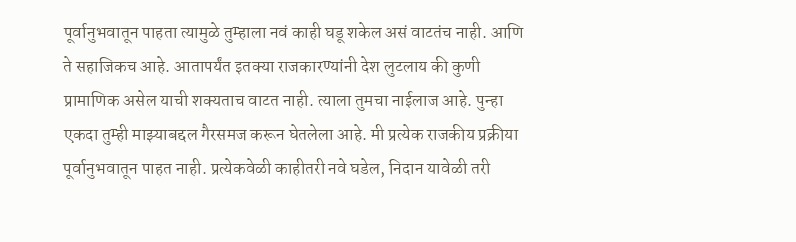पूर्वानुभवातून पाहता त्यामुळे तुम्हाला नवं काही घडू शकेल असं वाटतंच नाही. आणि ते सहाजिकच आहे. आतापर्यंत इतक्या राजकारण्यांनी देश लुटलाय की कुणी प्रामाणिक असेल याची शक्यताच वाटत नाही. त्याला तुमचा नाईलाज आहे. पुन्हा एकदा तुम्ही माझ्याबद्दल गैरसमज करून घेतलेला आहे. मी प्रत्येक राजकीय प्रक्रीया पूर्वानुभवातून पाहत नाही. प्रत्येकवेळी काहीतरी नवे घडेल, निदान यावेळी तरी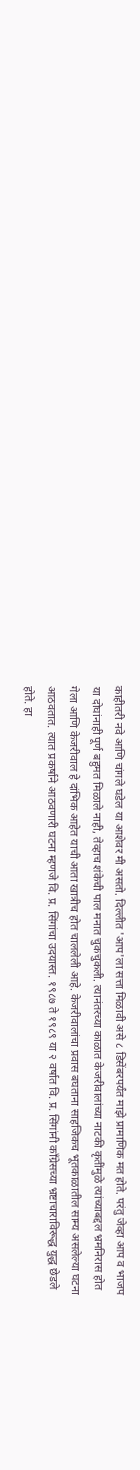काहीतरी नवे आणि चांगले घडेल या आशेवर मी असतो. दिल्लीत 'आप'ला सत्ता मिळावी असे ८ डिसेंबरपर्यंत माझे प्रामाणिक मत होते. परंतु जेव्हा आप व भाजप या दोघांनाही पूर्ण बहुमत मिळाले नाही, तेव्हाच शंकेची पाल मनात चुकचुकली. त्यानंतरच्या काळात केजरीवालांच्या नाटकी कृतींमुळे त्यांच्याबद्दल भ्रमनिरास होत गेला आणि केजरीवाल हे दांभिक आहेत याची आता खात्रीच होत चाललेली आहे. केजरीवालांचा प्रवास बघताना साहजिकच भूतकाळातील साम्य असलेल्या घटना आठवतात. त्यात प्रकर्षाने आठवणारी घटना म्हणजे वि. प्र. सिंगांचा उदयास्त. १९८७ ते १९८९ या २ वर्षात वि. प्र. सिंगांनी काँग्रेसच्या भ्रष्टाचाराविरूद्ध युद्ध छेडले होते. हा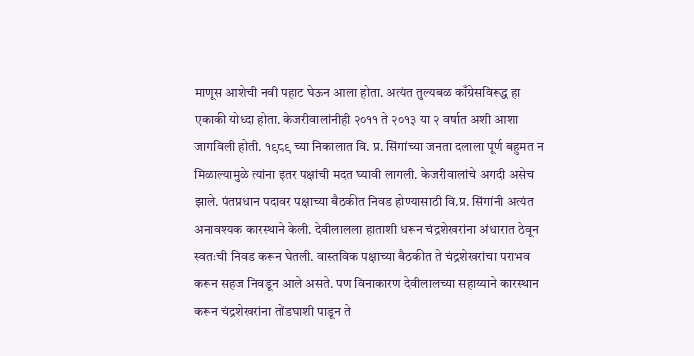माणूस आशेची नवी पहाट घेऊन आला होता. अत्यंत तुल्यबळ काँग्रेसविरूद्ध हा एकाकी योध्दा होता. केजरीवालांनीही २०११ ते २०१३ या २ वर्षात अशी आशा जागविली होती. १९८९ च्या निकालात वि. प्र. सिंगांच्या जनता दलाला पूर्ण बहुमत न मिळाल्यामुळे त्यांना इतर पक्षांची मदत घ्यावी लागली. केजरीवालांचे अगदी असेच झाले. पंतप्रधान पदावर पक्षाच्या बैठकीत निवड होण्यासाठी वि.प्र. सिंगांनी अत्यंत अनावश्यक कारस्थाने केली. देवीलालला हाताशी धरून चंद्रशेखरांना अंधारात ठेवून स्वतःची निवड करून घेतली. वास्तविक पक्षाच्या बैठकीत ते चंद्रशेखरांचा पराभव करून सहज निवडून आले असते. पण विनाकारण देवीलालच्या सहाय्याने कारस्थान करून चंद्रशेखरांना तोंडघाशी पाडून ते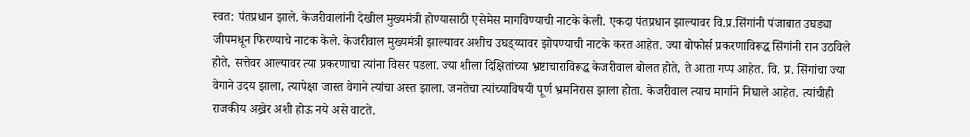स्वत: पंतप्रधान झाले. केजरीवालांनी देखील मुख्यमंत्री होण्यासाठी एसेमेस मागविण्याची नाटके केली. एकदा पंतप्रधान झाल्यावर वि.प्र.सिंगांनी पंजाबात उघड्या जीपमधून फिरण्याचे नाटक केले. केजरीवाल मुख्यमंत्री झाल्यावर अशीच उघड्य्यावर झोपण्याची नाटके करत आहेत. ज्या बोफोर्स प्रकरणाविरूद्ध सिंगांनी रान उठविले होते, सत्तेवर आल्यावर त्या प्रकरणाचा त्यांना विसर पडला. ज्या शीला दिक्षितांच्या भ्रष्टाचाराविरूद्ध केजरीवाल बोलत होते, ते आता गप्प आहेत. वि. प्र. सिंगांचा ज्या वेगाने उदय झाला, त्यापेक्षा जास्त वेगाने त्यांचा अस्त झाला. जनतेचा त्यांच्याविषयी पूर्ण भ्रमनिरास झाला होता. केजरीवाल त्याच मार्गाने निघाले आहेत. त्यांचीही राजकीय अख्रेर अशी होऊ नये असे वाटते.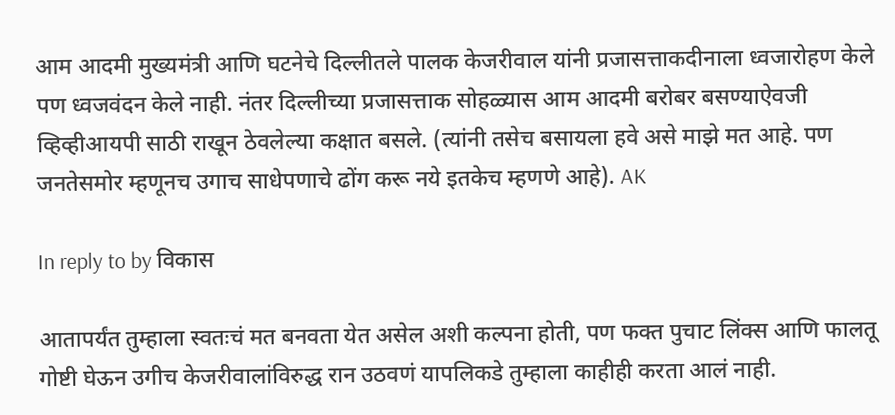आम आदमी मुख्यमंत्री आणि घटनेचे दिल्लीतले पालक केजरीवाल यांनी प्रजासत्ताकदीनाला ध्वजारोहण केले पण ध्वजवंदन केले नाही. नंतर दिल्लीच्या प्रजासत्ताक सोहळ्यास आम आदमी बरोबर बसण्याऐवजी व्हिव्हीआयपी साठी राखून ठेवलेल्या कक्षात बसले. (त्यांनी तसेच बसायला हवे असे माझे मत आहे. पण जनतेसमोर म्हणूनच उगाच साधेपणाचे ढोंग करू नये इतकेच म्हणणे आहे). AK

In reply to by विकास

आतापर्यंत तुम्हाला स्वतःचं मत बनवता येत असेल अशी कल्पना होती, पण फक्त पुचाट लिंक्स आणि फालतू गोष्टी घेऊन उगीच केजरीवालांविरुद्ध रान उठवणं यापलिकडे तुम्हाला काहीही करता आलं नाही.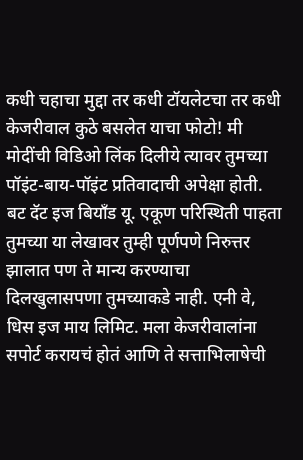कधी चहाचा मुद्दा तर कधी टॉयलेटचा तर कधी केजरीवाल कुठे बसलेत याचा फोटो! मी मोदींची विडिओ लिंक दिलीये त्यावर तुमच्या पॉइंट-बाय-पॉइंट प्रतिवादाची अपेक्षा होती. बट दॅट इज बियाँड यू. एकूण परिस्थिती पाहता तुमच्या या लेखावर तुम्ही पूर्णपणे निरुत्तर झालात पण ते मान्य करण्याचा दिलखुलासपणा तुमच्याकडे नाही. एनी वे, धिस इज माय लिमिट. मला केजरीवालांना सपोर्ट करायचं होतं आणि ते सत्ताभिलाषेची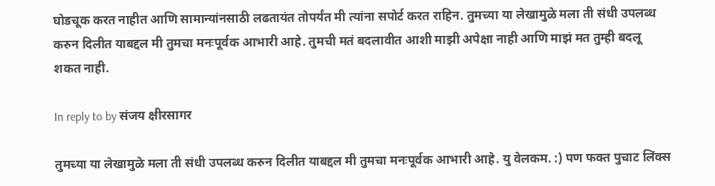घोडचूक करत नाहीत आणि सामान्यांनसाठी लढतायंत तोपर्यंत मी त्यांना सपोर्ट करत राहिन. तुमच्या या लेखामुळे मला ती संधी उपलब्ध करुन दिलीत याबद्दल मी तुमचा मनःपूर्वक आभारी आहे. तुमची मतं बदलावीत आशी माझी अपेक्षा नाही आणि माझं मत तुम्ही बदलू शकत नाही.

In reply to by संजय क्षीरसागर

तुमच्या या लेखामुळे मला ती संधी उपलब्ध करुन दिलीत याबद्दल मी तुमचा मनःपूर्वक आभारी आहे. यु वेलकम. :) पण फक्त पुचाट लिंक्स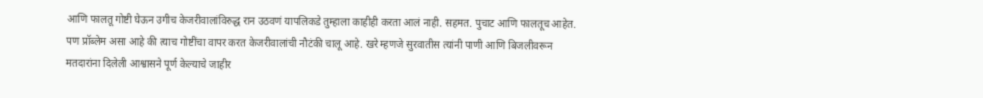आणि फालतू गोष्टी घेऊन उगीच केजरीवालांविरुद्ध रान उठवणं यापलिकडे तुम्हाला काहीही करता आलं नाही. सहमत. पुचाट आणि फालतूच आहेत. पण प्रॉब्लेम असा आहे की त्याच गोष्टींचा वापर करत केजरीवालांची नौटंकी चालू आहे. खरे म्हणजे सुरवातीस त्यांनी पाणी आणि बिजलीवरून मतदारांना दिलेली आश्वासने पूर्ण केल्याचे जाहीर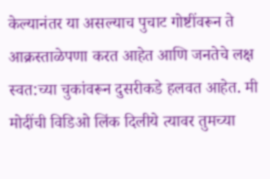केल्यानंतर या असल्याच पुचाट गोष्टींवरून ते आक्रस्ताळेपणा करत आहेत आणि जनतेचे लक्ष स्वत:च्या चुकांवरून दुसरीकडे हलवत आहेत. मी मोदींची विडिओ लिंक दिलीये त्यावर तुमच्या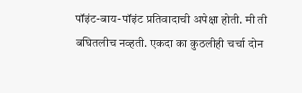पॉइंट-बाय-पॉइंट प्रतिवादाची अपेक्षा होती. मी ती बघितलीच नव्हती. एकदा का कुठलीही चर्चा दोन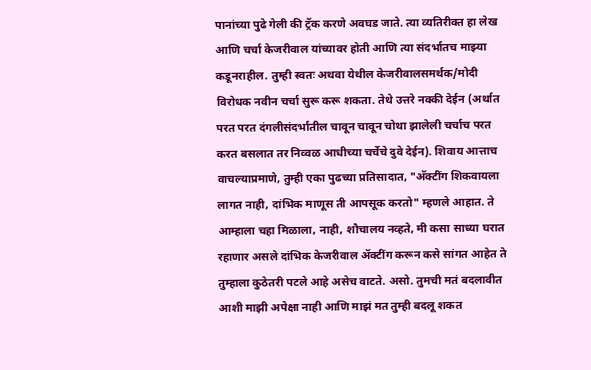पानांच्या पुढे गेली की ट्रॅक करणे अवघड जाते. त्या व्यतिरीक्त हा लेख आणि चर्चा केजरीवाल यांच्यावर होती आणि त्या संदर्भातच माझ्या कडूनराहील. तुम्ही स्वतः अथवा येथील केजरीवालसमर्थक/मोदी विरोधक नवीन चर्चा सुरू करू शकता. तेथे उत्तरे नक्की देईन (अर्थात परत परत दंगलीसंदर्भातील चावून चावून चोथा झालेली चर्चाच परत करत बसलात तर निव्वळ आधीच्या चर्चेचे दुवे देईन). शिवाय आत्ताच वाचल्याप्रमाणे, तुम्ही एका पुढच्या प्रतिसादात, "अ‍ॅक्टींग शिकवायला लागत नाही, दांभिक माणूस ती आपसूक करतो" म्हणले आहात. ते आम्हाला चहा मिळाला, नाही, शौचालय नव्हते, मी कसा साध्या घरात रहाणार असले दांभिक केजरीवाल अ‍ॅक्टींग करून कसे सांगत आहेत ते तुम्हाला कुठेतरी पटले आहे असेच वाटते. असो. तुमची मतं बदलावीत आशी माझी अपेक्षा नाही आणि माझं मत तुम्ही बदलू शकत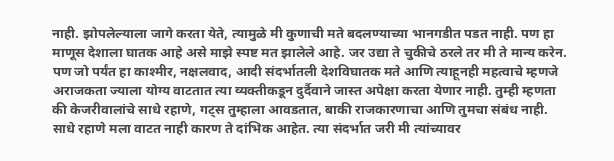नाही. झोपलेल्याला जागे करता येते, त्यामुळे मी कुणाची मते बदलण्याच्या भानगडीत पडत नाही. पण हा माणूस देशाला घातक आहे असे माझे स्पष्ट मत झालेले आहे. जर उद्या ते चुकीचे ठरले तर मी ते मान्य करेन. पण जो पर्यंत हा काश्मीर, नक्षलवाद, आदी संदर्भातली देशविघातक मते आणि त्याहूनही महत्वाचे म्हणजे अराजकता ज्याला योग्य वाटतात त्या व्यक्तीकडून दुर्दैवाने जास्त अपेक्षा करता येणार नाही. तुम्ही म्हणता की केजरीवालांचे साधे रहाणे, गट्स तुम्हाला आवडतात, बाकी राजकारणाचा आणि तुमचा संबंध नाही. साधे रहाणे मला वाटत नाही कारण ते दांभिक आहेत. त्या संदर्भात जरी मी त्यांच्यावर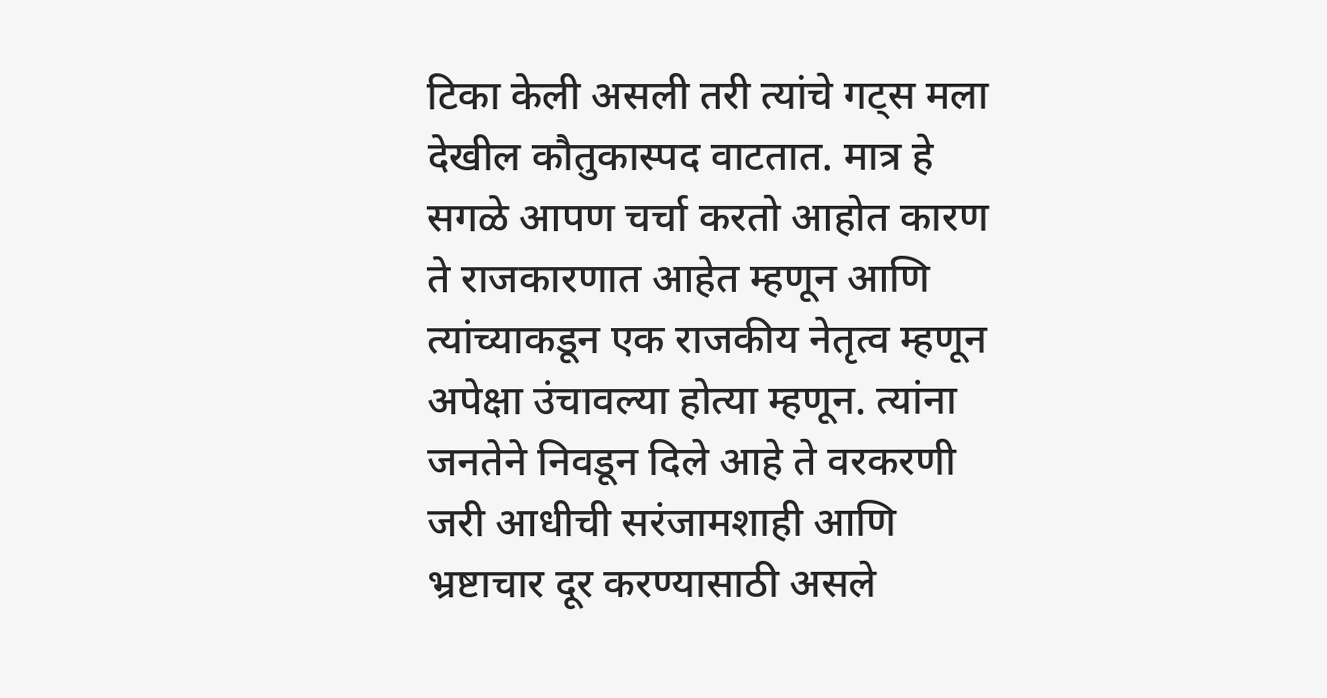टिका केली असली तरी त्यांचे गट्स मला देखील कौतुकास्पद वाटतात. मात्र हे सगळे आपण चर्चा करतो आहोत कारण ते राजकारणात आहेत म्हणून आणि त्यांच्याकडून एक राजकीय नेतृत्व म्हणून अपेक्षा उंचावल्या होत्या म्हणून. त्यांना जनतेने निवडून दिले आहे ते वरकरणी जरी आधीची सरंजामशाही आणि भ्रष्टाचार दूर करण्यासाठी असले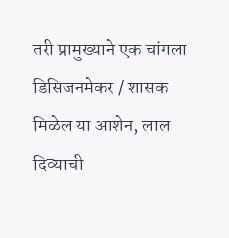तरी प्रामुख्याने एक चांगला डिसिजनमेकर / शासक मिळेल या आशेन, लाल दिव्याची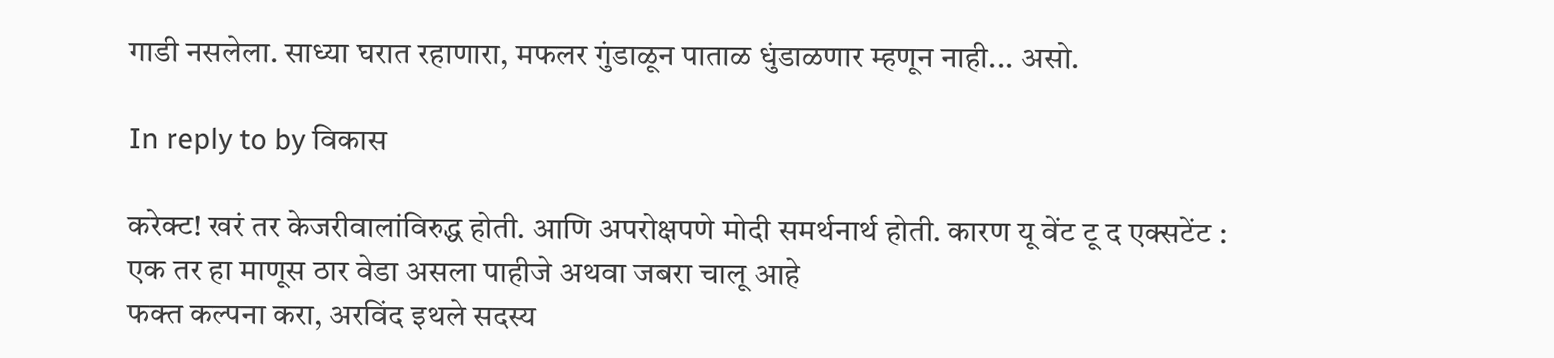गाडी नसलेला. साध्या घरात रहाणारा, मफलर गुंडाळून पाताळ धुंडाळणार म्हणून नाही... असो.

In reply to by विकास

करेक्ट! खरं तर केजरीवालांविरुद्ध होती. आणि अपरोक्षपणे मोदी समर्थनार्थ होती. कारण यू वेंट टू द एक्सटेंट :
एक तर हा माणूस ठार वेडा असला पाहीजे अथवा जबरा चालू आहे
फक्त कल्पना करा, अरविंद इथले सदस्य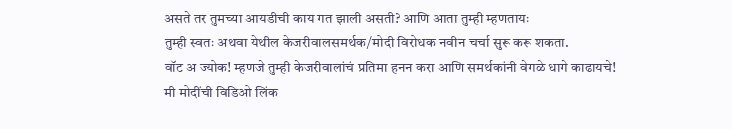असते तर तुमच्या आयडीची काय गत झाली असती? आणि आता तुम्ही म्हणतायः
तुम्ही स्वतः अथवा येथील केजरीवालसमर्थक/मोदी विरोधक नवीन चर्चा सुरू करू शकता.
वॉट अ ज्योक! म्हणजे तुम्ही केजरीवालांचं प्रतिमा हनन करा आणि समर्थकांनी वेगळे धागे काढायचे!
मी मोदींची विडिओ लिंक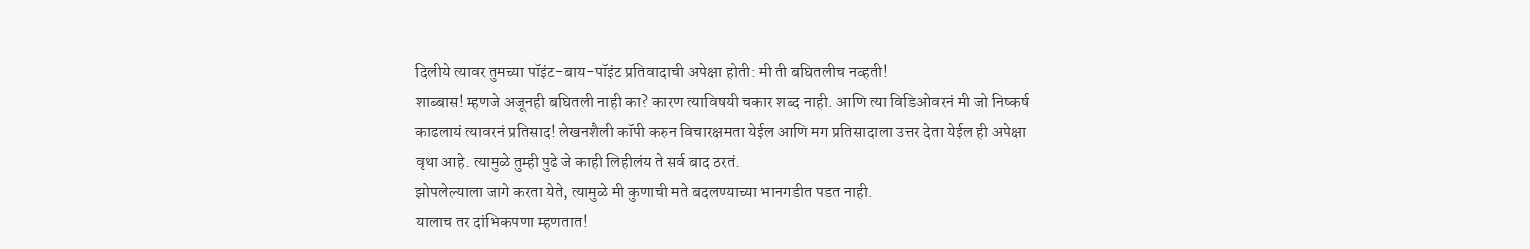दिलीये त्यावर तुमच्या पॉइंट-बाय-पॉइंट प्रतिवादाची अपेक्षा होती: मी ती बघितलीच नव्हती!
शाब्बास! म्हणजे अजूनही बघितली नाही का? कारण त्याविषयी चकार शब्द नाही. आणि त्या विडिओवरनं मी जो निष्कर्ष काढलायं त्यावरनं प्रतिसाद! लेखनशैली कॉपी करुन विचारक्षमता येईल आणि मग प्रतिसादाला उत्तर देता येईल ही अपेक्षा वृथा आहे. त्यामुळे तुम्ही पुढे जे काही लिहीलंय ते सर्व बाद ठरतं.
झोपलेल्याला जागे करता येते, त्यामुळे मी कुणाची मते बदलण्याच्या भानगडीत पडत नाही.
यालाच तर दांभिकपणा म्हणतात!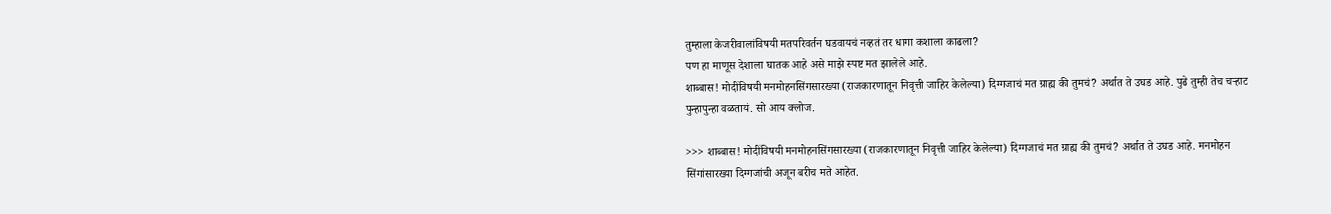तुम्हाला केजरीवालांविषयी मतपरिवर्तन घडवायचं नव्हतं तर धागा कशाला काढला?
पण हा माणूस देशाला घातक आहे असे माझे स्पष्ट मत झालेले आहे.
शाब्बास! मोदींविषयी मनमोहनसिंगसारख्या (राजकारणातून निवृत्ती जाहिर केलेल्या) दिग्गजाचं मत ग्राह्य की तुमचं? अर्थात ते उघड आहे. पुढे तुम्ही तेच चर्‍हाट पुन्हापुन्हा वळतायं. सो आय क्लोज.

>>> शाब्बास! मोदींविषयी मनमोहनसिंगसारख्या (राजकारणातून निवृत्ती जाहिर केलेल्या) दिग्गजाचं मत ग्राह्य की तुमचं? अर्थात ते उघड आहे. मनमोहन सिंगांसारख्या दिग्गजांची अजून बरीच मते आहेत.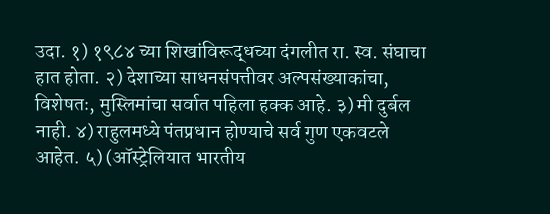उदा. १) १९८४ च्या शिखांविरूद्धच्या दंगलीत रा. स्व. संघाचा हात होता. २) देशाच्या साधनसंपत्तीवर अल्पसंख्याकांचा, विशेषतः, मुस्लिमांचा सर्वात पहिला हक्क आहे. ३) मी दुर्बल नाही. ४) राहुलमध्ये पंतप्रधान होण्याचे सर्व गुण एकवटले आहेत. ५) (ऑस्ट्रेलियात भारतीय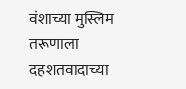वंशाच्या मुस्लिम तरूणाला दहशतवादाच्या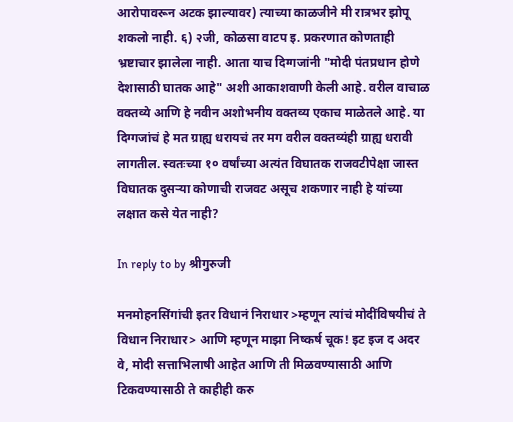आरोपावरून अटक झाल्यावर) त्याच्या काळजीने मी रात्रभर झोपू शकलो नाही. ६) २जी, कोळसा वाटप इ. प्रकरणात कोणताही भ्रष्टाचार झालेला नाही. आता याच दिग्गजांनी "मोदी पंतप्रधान होणे देशासाठी घातक आहे" अशी आकाशवाणी केली आहे. वरील वाचाळ वक्तव्ये आणि हे नवीन अशोभनीय वक्तव्य एकाच माळेतले आहे. या दिग्गजांचं हे मत ग्राह्य धरायचं तर मग वरील वक्तव्यंही ग्राह्य धरावी लागतील. स्वतःच्या १० वर्षांच्या अत्यंत विघातक राजवटीपेक्षा जास्त विघातक दुसर्‍या कोणाची राजवट असूच शकणार नाही हे यांच्या लक्षात कसे येत नाही?

In reply to by श्रीगुरुजी

मनमोहनसिंगांची इतर विधानं निराधार >म्हणून त्यांचं मोदींविषयीचं ते विधान निराधार> आणि म्हणून माझा निष्कर्ष चूक! इट इज द अदर वे, मोदी सत्ताभिलाषी आहेत आणि ती मिळवण्यासाठी आणि टिकवण्यासाठी ते काहीही करु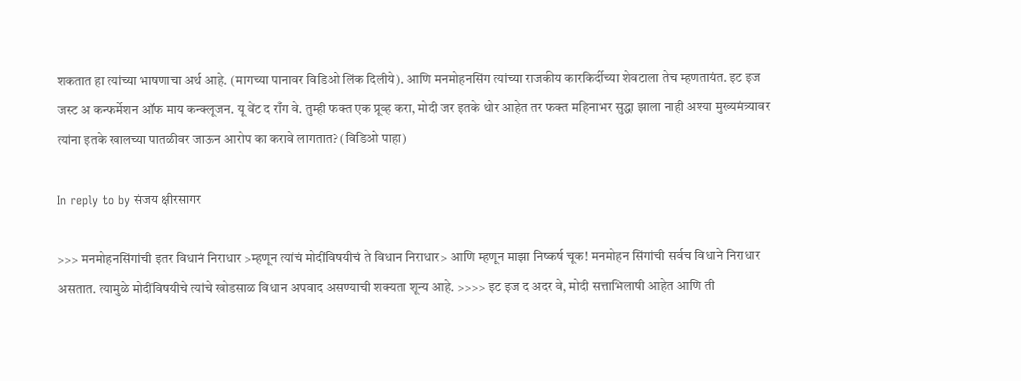शकतात हा त्यांच्या भाषणाचा अर्थ आहे. (मागच्या पानावर विडिओ लिंक दिलीये). आणि मनमोहनसिंग त्यांच्या राजकीय कारकिर्दीच्या शेवटाला तेच म्हणतायंत. इट इज जस्ट अ कन्फर्मेशन ऑफ माय कन्क्लूजन. यू वेंट द राँग वे. तुम्ही फक्त एक प्रूव्ह करा, मोदी जर इतके थोर आहेत तर फक्त महिनाभर सुद्धा झाला नाही अश्या मुख्यमंत्र्यावर त्यांना इतके खालच्या पातळीवर जाऊन आरोप का करावे लागतात? (विडिओ पाहा)

In reply to by संजय क्षीरसागर

>>> मनमोहनसिंगांची इतर विधानं निराधार >म्हणून त्यांचं मोदींविषयीचं ते विधान निराधार> आणि म्हणून माझा निष्कर्ष चूक! मनमोहन सिंगांची सर्वच विधाने निराधार असतात. त्यामुळे मोदींविषयीचे त्यांचे खोडसाळ विधान अपवाद असण्याची शक्यता शून्य आहे. >>>> इट इज द अदर वे, मोदी सत्ताभिलाषी आहेत आणि ती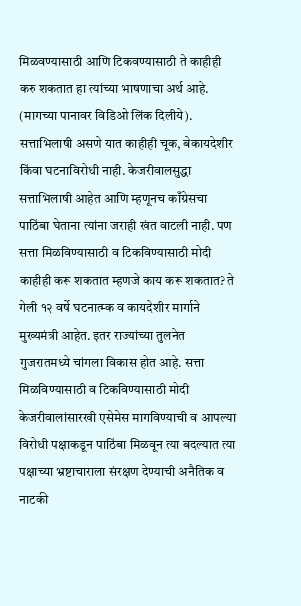मिळवण्यासाठी आणि टिकवण्यासाठी ते काहीही करु शकतात हा त्यांच्या भाषणाचा अर्थ आहे. (मागच्या पानावर विडिओ लिंक दिलीये). सत्ताभिलाषी असणे यात काहीही चूक, बेकायदेशीर किंवा घटनाविरोधी नाही. केजरीवालसुद्धा सत्ताभिलाषी आहेत आणि म्हणूनच काँग्रेसचा पाठिंबा घेताना त्यांना जराही खंत वाटली नाही. पण सत्ता मिळविण्यासाठी व टिकविण्यासाठी मोदी काहीही करू शकतात म्हणजे काय करू शकतात? ते गेली १२ वर्षे घटनात्म्क व कायदेशीर मार्गाने मुख्यमंत्री आहेत. इतर राज्यांच्या तुलनेत गुजरातमध्ये चांगला विकास होत आहे. सत्ता मिळविण्यासाठी व टिकविण्यासाठी मोदी केजरीवालांसारखी एसेमेस मागविण्याची व आपल्या विरोधी पक्षाकडून पाठिंबा मिळवून त्या बदल्यात त्या पक्षाच्या भ्रष्टाचाराला संरक्षण देण्याची अनैतिक व नाटकी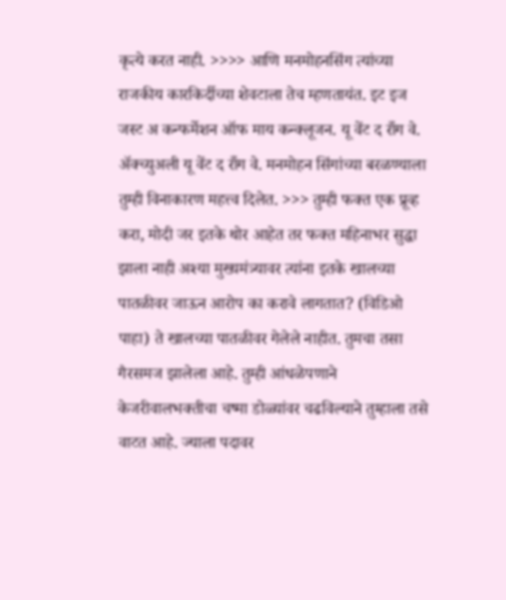कृत्ये करत नाही. >>>> आणि मनमोहनसिंग त्यांच्या राजकीय कारकिर्दीच्या शेवटाला तेच म्हणतायंत. इट इज जस्ट अ कन्फर्मेशन ऑफ माय कन्क्लूजन. यू वेंट द राँग वे. अ‍ॅक्च्युअली यू वेंट द राँग वे. मनमोहन सिंगांच्या बरळण्याला तुम्ही विनाकारण महत्त्व दिलेत. >>> तुम्ही फक्त एक प्रूव्ह करा, मोदी जर इतके थोर आहेत तर फक्त महिनाभर सुद्धा झाला नाही अश्या मुख्यमंत्र्यावर त्यांना इतके खालच्या पातळीवर जाऊन आरोप का करावे लागतात? (विडिओ पाहा) ते खालच्या पातळीवर गेलेले नाहीत. तुमचा तसा गैरसमज झालेला आहे. तुम्ही आंधळेपणाने केजरीवालभक्तीचा चष्मा डोळ्यांवर चढविल्याने तुम्हाला तसे वाटत आहे. ज्याला पदावर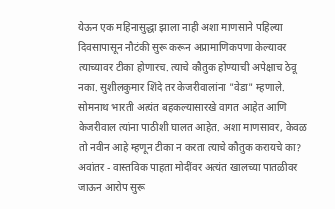येऊन एक महिनासुद्धा झाला नाही अशा माणसाने पहिल्या दिवसापासून नौटंकी सुरू करून अप्रामाणिकपणा केल्यावर त्याच्यावर टीका होणारच. त्याचे कौतुक होण्याची अपेक्षाच ठेवू नका. सुशीलकुमार शिंदे तर केजरीवालांना "वेडा" म्हणाले. सोमनाथ भारती अत्यंत बहकल्यासारखे वागत आहेत आणि केजरीवाल त्यांना पाठीशी घालत आहेत. अशा माणसावर, केवळ तो नवीन आहे म्हणून टीका न करता त्याचे कौतुक करायचे का? अवांतर - वास्तविक पाहता मोदींवर अत्यंत खालच्या पातळीवर जाऊन आरोप सुरू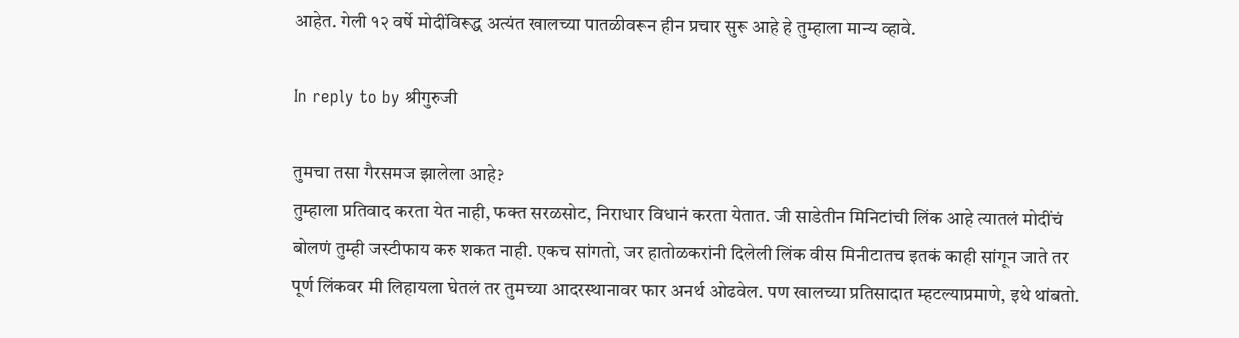आहेत. गेली १२ वर्षे मोदींविरूद्ध अत्यंत खालच्या पातळीवरून हीन प्रचार सुरू आहे हे तुम्हाला मान्य व्हावे.

In reply to by श्रीगुरुजी

तुमचा तसा गैरसमज झालेला आहे?
तुम्हाला प्रतिवाद करता येत नाही, फक्त सरळसोट, निराधार विधानं करता येतात. जी साडेतीन मिनिटांची लिंक आहे त्यातलं मोदींचं बोलणं तुम्ही जस्टीफाय करु शकत नाही. एकच सांगतो, जर हातोळकरांनी दिलेली लिंक वीस मिनीटातच इतकं काही सांगून जाते तर पूर्ण लिंकवर मी लिहायला घेतलं तर तुमच्या आदरस्थानावर फार अनर्थ ओढवेल. पण खालच्या प्रतिसादात म्हटल्याप्रमाणे, इथे थांबतो.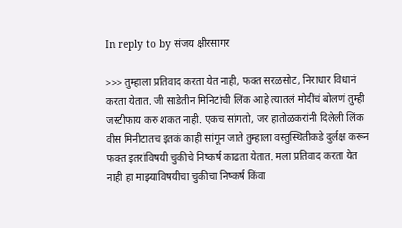In reply to by संजय क्षीरसागर

>>> तुम्हाला प्रतिवाद करता येत नाही, फक्त सरळसोट, निराधार विधानं करता येतात. जी साडेतीन मिनिटांची लिंक आहे त्यातलं मोदींचं बोलणं तुम्ही जस्टीफाय करु शकत नाही. एकच सांगतो, जर हातोळकरांनी दिलेली लिंक वीस मिनीटातच इतकं काही सांगून जाते तुम्हाला वस्तुस्थितीकडे दुर्लक्ष करून फक्त इतरांविषयी चुकीचे निष्कर्ष काढता येतात. मला प्रतिवाद करता येत नाही हा माझ्याविषयीचा चुकीचा निष्कर्ष किंवा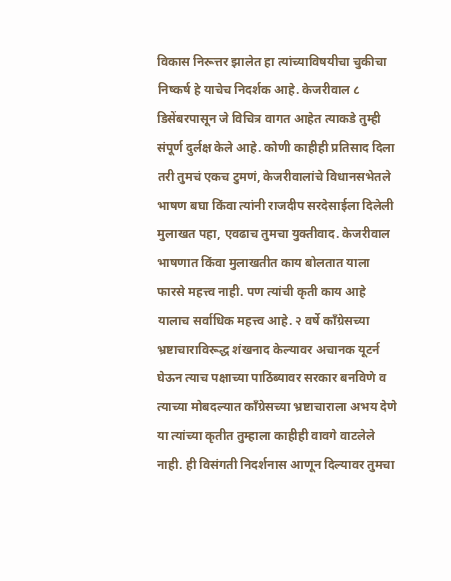विकास निरूत्तर झालेत हा त्यांच्याविषयीचा चुकीचा निष्कर्ष हे याचेच निदर्शक आहे. केजरीवाल ८ डिसेंबरपासून जे विचित्र वागत आहेत त्याकडे तुम्ही संपूर्ण दुर्लक्ष केले आहे. कोणी काहीही प्रतिसाद दिला तरी तुमचं एकच टुमणं, केजरीवालांचे विधानसभेतले भाषण बघा किंवा त्यांनी राजदीप सरदेसाईला दिलेली मुलाखत पहा, एवढाच तुमचा युक्तीवाद. केजरीवाल भाषणात किंवा मुलाखतीत काय बोलतात याला फारसे महत्त्व नाही. पण त्यांची कृती काय आहे यालाच सर्वाधिक महत्त्व आहे. २ वर्षे काँग्रेसच्या भ्रष्टाचाराविरूद्ध शंखनाद केल्यावर अचानक यूटर्न घेऊन त्याच पक्षाच्या पाठिंब्यावर सरकार बनविणे व त्याच्या मोबदल्यात काँग्रेसच्या भ्रष्टाचाराला अभय देणे या त्यांच्या कृतीत तुम्हाला काहीही वावगे वाटलेले नाही. ही विसंगती निदर्शनास आणून दिल्यावर तुमचा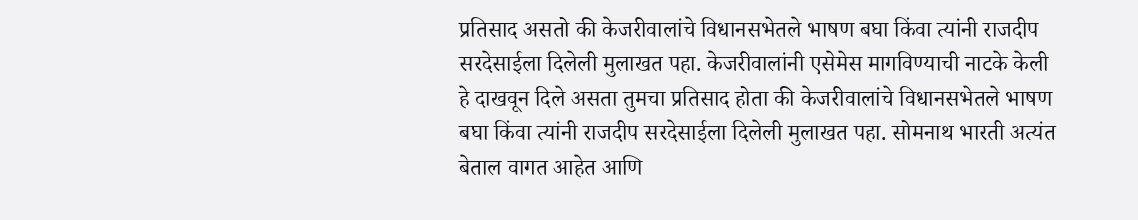प्रतिसाद असतो की केजरीवालांचे विधानसभेतले भाषण बघा किंवा त्यांनी राजदीप सरदेसाईला दिलेली मुलाखत पहा. केजरीवालांनी एसेमेस मागविण्याची नाटके केली हे दाखवून दिले असता तुमचा प्रतिसाद होता की केजरीवालांचे विधानसभेतले भाषण बघा किंवा त्यांनी राजदीप सरदेसाईला दिलेली मुलाखत पहा. सोमनाथ भारती अत्यंत बेताल वागत आहेत आणि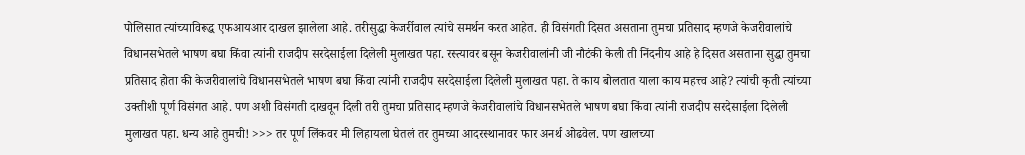पोलिसात त्यांच्याविरूद्ध एफआयआर दाखल झालेला आहे. तरीसुद्धा केजर्रीवाल त्यांचे समर्थन करत आहेत. ही विसंगती दिसत असताना तुमचा प्रतिसाद म्हणजे केजरीवालांचे विधानसभेतले भाषण बघा किंवा त्यांनी राजदीप सरदेसाईला दिलेली मुलाखत पहा. रस्त्यावर बसून केजरीवालांनी जी नौटंकी केली ती निंदनीय आहे हे दिसत असताना सुद्धा तुमचा प्रतिसाद होता की केजरीवालांचे विधानसभेतले भाषण बघा किंवा त्यांनी राजदीप सरदेसाईला दिलेली मुलाखत पहा. ते काय बोलतात याला काय महत्त्व आहे? त्यांची कृती त्यांच्या उक्तीशी पूर्ण विसंगत आहे. पण अशी विसंगती दाखवून दिली तरी तुमचा प्रतिसाद म्हणजे केजरीवालांचे विधानसभेतले भाषण बघा किंवा त्यांनी राजदीप सरदेसाईला दिलेली मुलाखत पहा. धन्य आहे तुमची! >>> तर पूर्ण लिंकवर मी लिहायला घेतलं तर तुमच्या आदरस्थानावर फार अनर्थ ओढवेल. पण खालच्या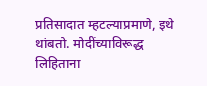प्रतिसादात म्हटल्याप्रमाणे, इथे थांबतो. मोदींच्याविरूद्ध लिहिताना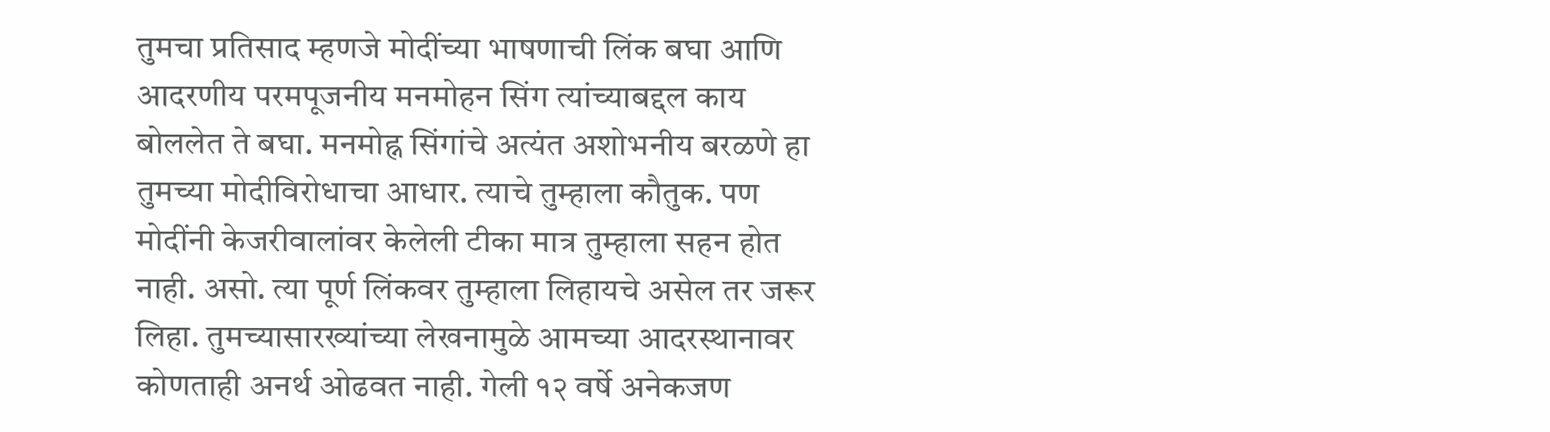तुमचा प्रतिसाद म्हणजे मोदींच्या भाषणाची लिंक बघा आणि आदरणीय परमपूजनीय मनमोहन सिंग त्यांच्याबद्दल काय बोललेत ते बघा. मनमोह्न सिंगांचे अत्यंत अशोभनीय बरळणे हा तुमच्या मोदीविरोधाचा आधार. त्याचे तुम्हाला कौतुक. पण मोदींनी केजरीवालांवर केलेली टीका मात्र तुम्हाला सहन होत नाही. असो. त्या पूर्ण लिंकवर तुम्हाला लिहायचे असेल तर जरूर लिहा. तुमच्यासारख्यांच्या लेखनामुळे आमच्या आदरस्थानावर कोणताही अनर्थ ओढवत नाही. गेली १२ वर्षे अनेकजण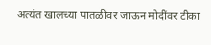अत्यंत खालच्या पातळीवर जाऊन मोदींवर टीका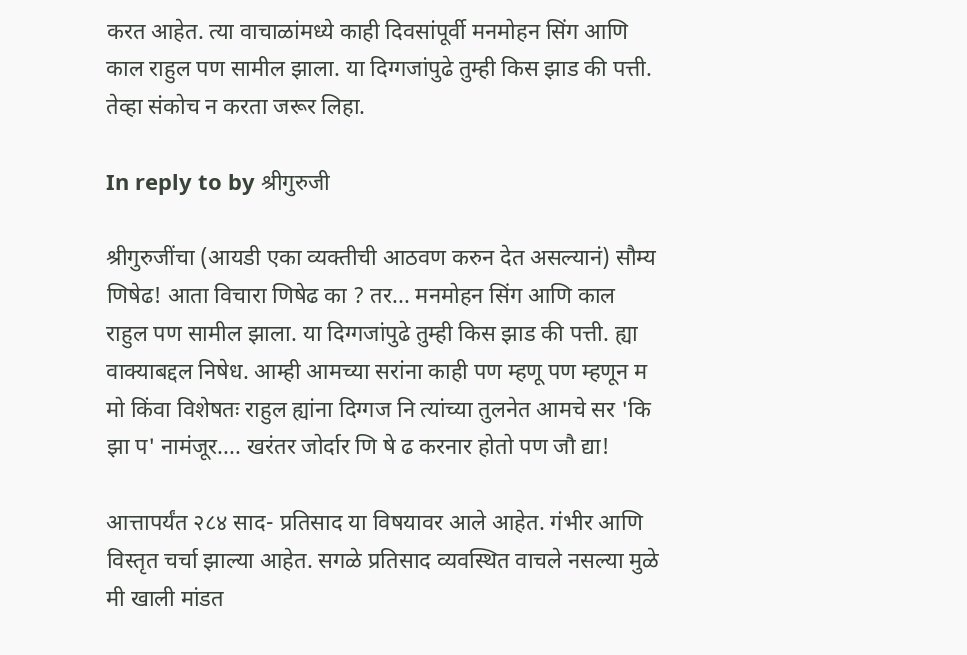करत आहेत. त्या वाचाळांमध्ये काही दिवसांपूर्वी मनमोहन सिंग आणि काल राहुल पण सामील झाला. या दिग्गजांपुढे तुम्ही किस झाड की पत्ती. तेव्हा संकोच न करता जरूर लिहा.

In reply to by श्रीगुरुजी

श्रीगुरुजींचा (आयडी एका व्यक्तीची आठवण करुन देत असल्यानं) सौम्य णिषेढ! आता विचारा णिषेढ का ? तर... मनमोहन सिंग आणि काल राहुल पण सामील झाला. या दिग्गजांपुढे तुम्ही किस झाड की पत्ती. ह्या वाक्याबद्दल निषेध. आम्ही आमच्या सरांना काही पण म्हणू पण म्हणून म मो किंवा विशेषतः राहुल ह्यांना दिग्गज नि त्यांच्या तुलनेत आमचे सर 'कि झा प' नामंजूर.... खरंतर जोर्दार णि षे ढ करनार होतो पण जौ द्या!

आत्तापर्यंत २८४ साद- प्रतिसाद या विषयावर आले आहेत. गंभीर आणि विस्तृत चर्चा झाल्या आहेत. सगळे प्रतिसाद व्यवस्थित वाचले नसल्या मुळे मी खाली मांडत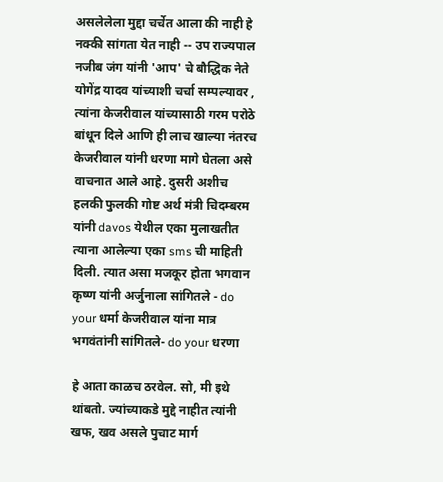असलेलेला मुद्दा चर्चेत आला की नाही हे नक्की सांगता येत नाही -- उप राज्यपाल नजीब जंग यांनी 'आप' चे बौद्धिक नेते योगेंद्र यादव यांच्याशी चर्चा सम्पल्यावर , त्यांना केजरीवाल यांच्यासाठी गरम परोठे बांधून दिले आणि ही लाच खाल्या नंतरच केजरीवाल यांनी धरणा मागे घेतला असे वाचनात आले आहे. दुसरी अशीच हलकी फुलकी गोष्ट अर्थ मंत्री चिदम्बरम यांनी davos येथील एका मुलाखतीत त्याना आलेल्या एका sms ची माहिती दिली. त्यात असा मजकूर होता भगवान कृष्ण यांनी अर्जुनाला सांगितले - do your धर्मा केजरीवाल यांना मात्र भगवंतांनी सांगितले- do your धरणा

हे आता काळच ठरवेल. सो, मी इथे थांबतो. ज्यांच्याकडे मुद्दे नाहीत त्यांनी खफ, खव असले पुचाट मार्ग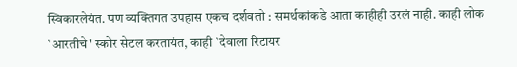स्विकारलेयंत. पण व्यक्तिगत उपहास एकच दर्शवतो : समर्थकांकडे आता काहीही उरलं नाही. काही लोक `आरतीचे' स्कोर सेटल करतायंत, काही `देवाला रिटायर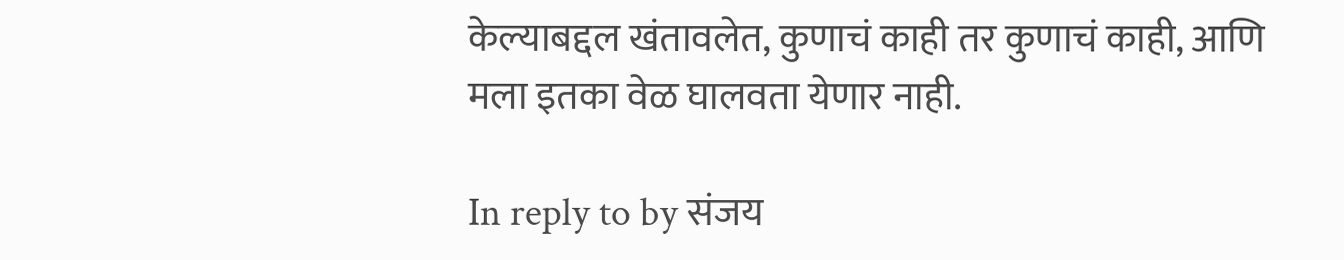केल्याबद्दल खंतावलेत, कुणाचं काही तर कुणाचं काही, आणि मला इतका वेळ घालवता येणार नाही.

In reply to by संजय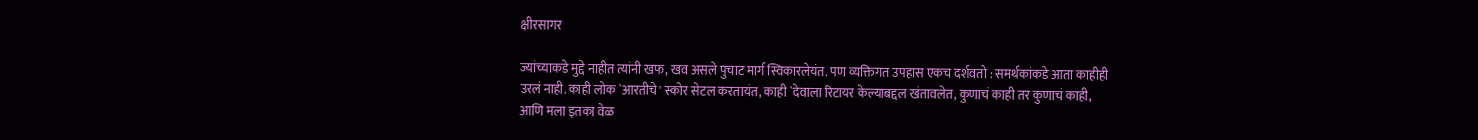क्षीरसागर

ज्यांच्याकडे मुद्दे नाहीत त्यांनी खफ, खव असले पुचाट मार्ग स्विकारलेयंत. पण व्यक्तिगत उपहास एकच दर्शवतो : समर्थकांकडे आता काहीही उरलं नाही. काही लोक `आरतीचे' स्कोर सेटल करतायंत, काही `देवाला रिटायर केल्याबद्दल खंतावलेत, कुणाचं काही तर कुणाचं काही, आणि मला इतका वेळ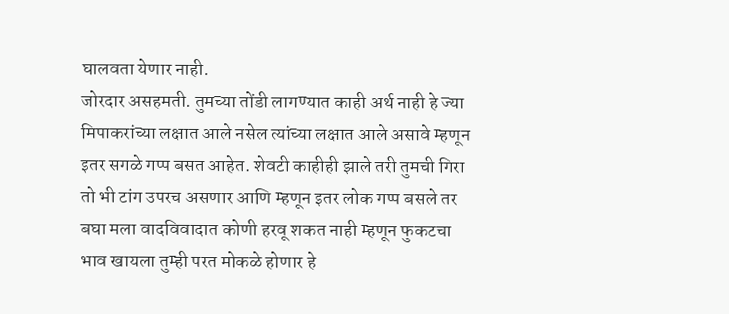घालवता येणार नाही.
जोरदार असहमती. तुमच्या तोंडी लागण्यात काही अर्थ नाही हे ज्या मिपाकरांच्या लक्षात आले नसेल त्यांच्या लक्षात आले असावे म्हणून इतर सगळे गप्प बसत आहेत. शेवटी काहीही झाले तरी तुमची गिरा तो भी टांग उपरच असणार आणि म्हणून इतर लोक गप्प बसले तर बघा मला वादविवादात कोणी हरवू शकत नाही म्हणून फुकटचा भाव खायला तुम्ही परत मोकळे होणार हे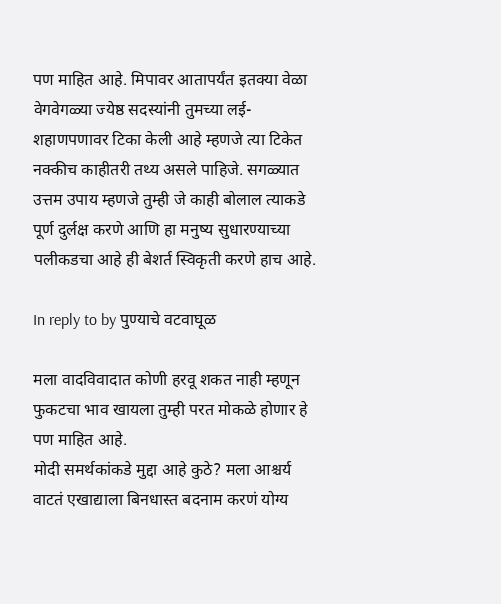पण माहित आहे. मिपावर आतापर्यंत इतक्या वेळा वेगवेगळ्या ज्येष्ठ सदस्यांनी तुमच्या लई-शहाणपणावर टिका केली आहे म्हणजे त्या टिकेत नक्कीच काहीतरी तथ्य असले पाहिजे. सगळ्यात उत्तम उपाय म्हणजे तुम्ही जे काही बोलाल त्याकडे पूर्ण दुर्लक्ष करणे आणि हा मनुष्य सुधारण्याच्या पलीकडचा आहे ही बेशर्त स्विकृती करणे हाच आहे.

In reply to by पुण्याचे वटवाघूळ

मला वादविवादात कोणी हरवू शकत नाही म्हणून फुकटचा भाव खायला तुम्ही परत मोकळे होणार हे पण माहित आहे.
मोदी समर्थकांकडे मुद्दा आहे कुठे? मला आश्चर्य वाटतं एखाद्याला बिनधास्त बदनाम करणं योग्य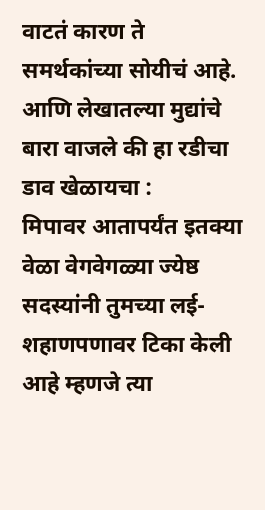वाटतं कारण ते समर्थकांच्या सोयीचं आहे. आणि लेखातल्या मुद्यांचे बारा वाजले की हा रडीचा डाव खेळायचा :
मिपावर आतापर्यंत इतक्या वेळा वेगवेगळ्या ज्येष्ठ सदस्यांनी तुमच्या लई-शहाणपणावर टिका केली आहे म्हणजे त्या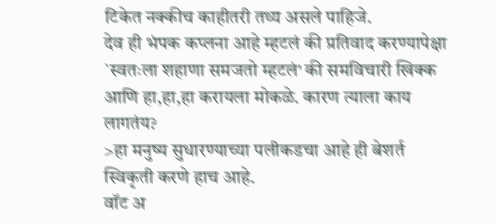टिकेत नक्कीच काहीतरी तथ्य असले पाहिजे.
देव ही भंपक कप्लना आहे म्हटलं की प्रतिवाद करण्यापेक्षा `स्वतःला शहाणा समजतो म्हटलं' की समविचारी खिक्क आणि हा,हा,हा करायला मोकळे. कारण त्याला काय लागतंय?
>हा मनुष्य सुधारण्याच्या पलीकडचा आहे ही बेशर्त स्विकृती करणे हाच आहे.
वॉट अ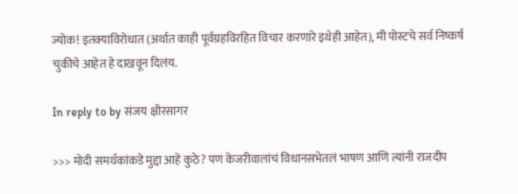ज्योक! इतक्याविरोधात (अर्थात काही पूर्वग्रहविरहित विचार करणारे इथेही आहेत), मी पोस्टचे सर्व निष्कर्ष चुकीचे आहेत हे दाखवून दिलंय.

In reply to by संजय क्षीरसागर

>>> मोदी समर्थकांकडे मुद्दा आहे कुठे? पण केजरीवालांचं विधानसभेतलं भाषण आणि त्यांनी राजदीप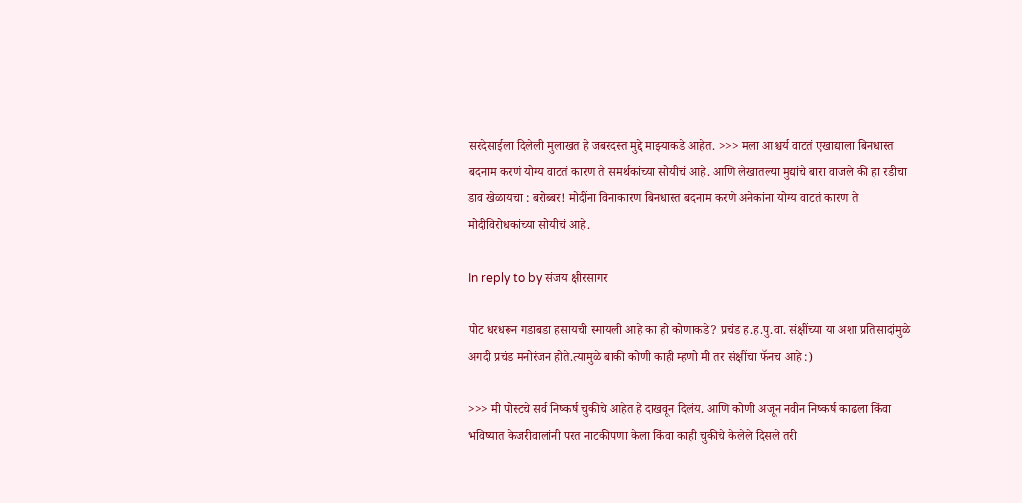सरदेसाईला दिलेली मुलाखत हे जबरदस्त मुद्दे माझ्याकडे आहेत. >>> मला आश्चर्य वाटतं एखाद्याला बिनधास्त बदनाम करणं योग्य वाटतं कारण ते समर्थकांच्या सोयीचं आहे. आणि लेखातल्या मुद्यांचे बारा वाजले की हा रडीचा डाव खेळायचा : बरोब्बर! मोदींना विनाकारण बिनधास्त बदनाम करणे अनेकांना योग्य वाटतं कारण ते मोदीविरोधकांच्या सोयीचं आहे.

In reply to by संजय क्षीरसागर

पोट धरधरून गडाबडा हसायची स्मायली आहे का हो कोणाकडे? प्रचंड ह.ह.पु.वा. संक्षींच्या या अशा प्रतिसादांमुळे अगदी प्रचंड मनोरंजन होते.त्यामुळे बाकी कोणी काही म्हणो मी तर संक्षींचा फॅनच आहे :)

>>> मी पोस्टचे सर्व निष्कर्ष चुकीचे आहेत हे दाखवून दिलंय. आणि कोणी अजून नवीन निष्कर्ष काढला किंवा भविष्यात केजरीवालांनी परत नाटकीपणा केला किंवा काही चुकीचे केलेले दिसले तरी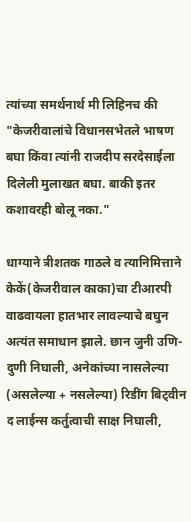त्यांच्या समर्थनार्थ मी लिहिनच की "केजरीवालांचे विधानसभेतले भाषण बघा किंवा त्यांनी राजदीप सरदेसाईला दिलेली मुलाखत बघा. बाकी इतर कशावरही बोलू नका."

धाग्याने त्रीशतक गाठले व त्यानिमित्ताने केकें(केजरीवाल काका)चा टीआरपी वाढवायला हातभार लावल्याचे बघुन अत्यंत समाधान झाले. छान जुनी उणि-दुणी निघाली, अनेकांच्या नासलेल्या (असलेल्या + नसलेल्या) रिडींग बिट्वीन द लाईन्स कर्तुत्वाची साक्ष निघाली,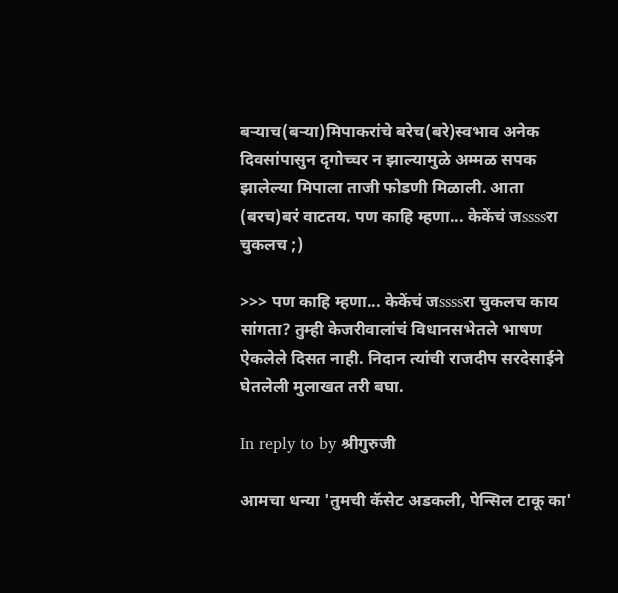बर्‍याच(बर्‍या)मिपाकरांचे बरेच(बरे)स्वभाव अनेक दिवसांपासुन दृगोच्चर न झाल्यामुळे अम्मळ सपक झालेल्या मिपाला ताजी फोडणी मिळाली. आता (बरच)बरं वाटतय. पण काहि म्हणा... केकेंचं जssssरा चुकलच ;)

>>> पण काहि म्हणा... केकेंचं जssssरा चुकलच काय सांगता? तुम्ही केजरीवालांचं विधानसभेतले भाषण ऐकलेले दिसत नाही. निदान त्यांची राजदीप सरदेसाईने घेतलेली मुलाखत तरी बघा.

In reply to by श्रीगुरुजी

आमचा धन्या 'तुमची कॅसेट अडकली, पेन्सिल टाकू का'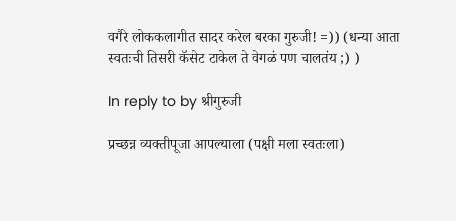वगैरे लोककलागीत सादर करेल बरका गुरुजी! =)) (धन्या आता स्वतःची तिसरी कॅसेट टाकेल ते वेगळं पण चालतंय ;) )

In reply to by श्रीगुरुजी

प्रच्छन्न व्यक्तीपूजा आपल्याला (पक्षी मला स्वतःला)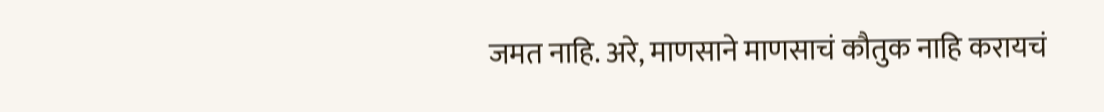जमत नाहि. अरे, माणसाने माणसाचं कौतुक नाहि करायचं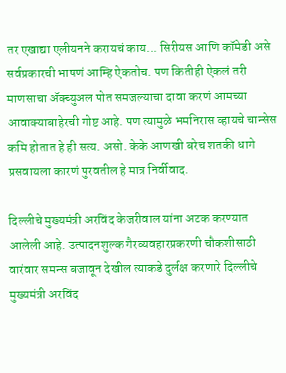तर एखाद्या एलीयनने करायचं काय... सिरीयस आणि कॉमेडी असे सर्वप्रकारची भाषणं आम्हि ऐकतोच. पण कितीही ऐकलं तरी माणसाचा अ‍ॅक्च्युअल पोत समजल्याचा दावा करणं आमच्या आवाक्याबाहेरची गोष्ट आहे. पण त्यामुळे भमनिरास व्हायचे चान्सेस कमि होतात हे ही सत्य. असो. केके आणखी बरेच शतकी धागे प्रसवायला कारणं पुरवतील हे मात्र निर्वीवाद.

दिल्लीचे मुख्यमंत्री अरविंद केजरीवाल यांना अटक करण्यात आलेली आहे. उत्पादनशुल्क गैरव्यवहारप्रकरणी चौकशीसाठी वारंवार समन्स बजावून देखील त्याकडे दुर्लक्ष करणारे दिल्लीचे मुख्यमंत्री अरविंद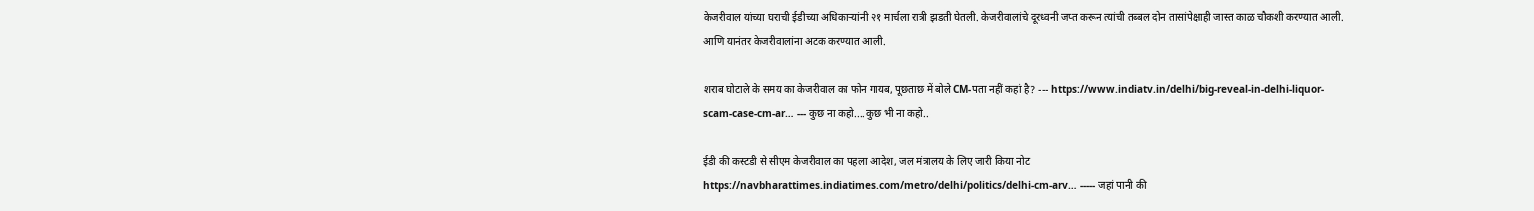केजरीवाल यांच्या घराची ईडीच्या अधिकाऱ्यांनी २१ मार्चला रात्री झडती घेतली. केजरीवालांचे दूरध्वनी जप्त करून त्यांची तब्बल दोन तासांपेक्षाही जास्त काळ चौकशी करण्यात आली. आणि यानंतर केजरीवालांना अटक करण्यात आली.

शराब घोटाले के समय का केजरीवाल का फोन गायब, पूछताछ में बोले CM-पता नहीं कहां है? --- https://www.indiatv.in/delhi/big-reveal-in-delhi-liquor-scam-case-cm-ar… --- कुछ ना कहो....कुछ भी ना कहो..

ईडी की कस्टडी से सीएम केजरीवाल का पहला आदेश, जल मंत्रालय के लिए जारी किया नोट https://navbharattimes.indiatimes.com/metro/delhi/politics/delhi-cm-arv… ----- जहां पानी की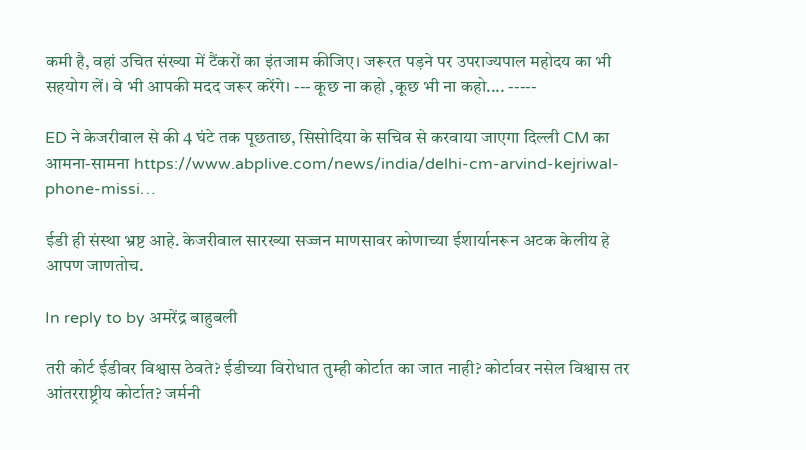कमी है, वहां उचित संख्या में टैंकरों का इंतजाम कीजिए। जरूरत पड़ने पर उपराज्यपाल महोदय का भी सहयोग लें। वे भी आपकी मदद जरूर करेंगे। --- कूछ ना कहो ,कूछ भी ना कहो.... -----

ED ने केजरीवाल से की 4 घंटे तक पूछताछ, सिसोदिया के सचिव से करवाया जाएगा दिल्ली CM का आमना-सामना https://www.abplive.com/news/india/delhi-cm-arvind-kejriwal-phone-missi…

ईडी ही संस्था भ्रष्ट आहे. केजरीवाल सारख्या सज्जन माणसावर कोणाच्या ईशार्यानरून अटक केलीय हे आपण जाणतोच.

In reply to by अमरेंद्र बाहुबली

तरी कोर्ट ईडीवर विश्वास ठेवते? ईडीच्या विरोधात तुम्ही कोर्टात का जात नाही? कोर्टावर नसेल विश्वास तर आंतरराष्ट्रीय कोर्टात? जर्मनी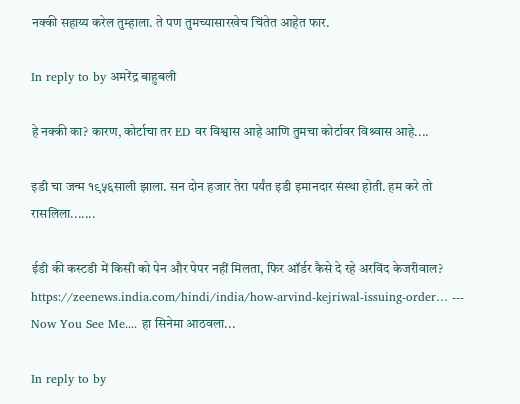नक्की सहाय्य करेल तुम्हाला. ते पण तुमच्यासारखेच चिंतेत आहेत फार.

In reply to by अमरेंद्र बाहुबली

हे नक्की का? कारण, कोर्टाचा तर ED वर विश्वास आहे आणि तुमचा कोर्टावर विश्र्वास आहे....

इडी चा जन्म १९५६साली झाला. सन दोन हजार तेरा पर्यंत इडी इमानदार संस्था होती. हम करे तो रासलिला.......

ईडी की कस्टडी में किसी को पेन और पेपर नहीं मिलता, फिर ऑर्डर कैसे दे रहे अरविंद केजरीवाल? https://zeenews.india.com/hindi/india/how-arvind-kejriwal-issuing-order… --- Now You See Me.... हा सिनेमा आठवला...

In reply to by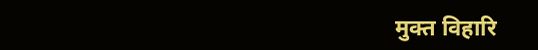मुक्त विहारि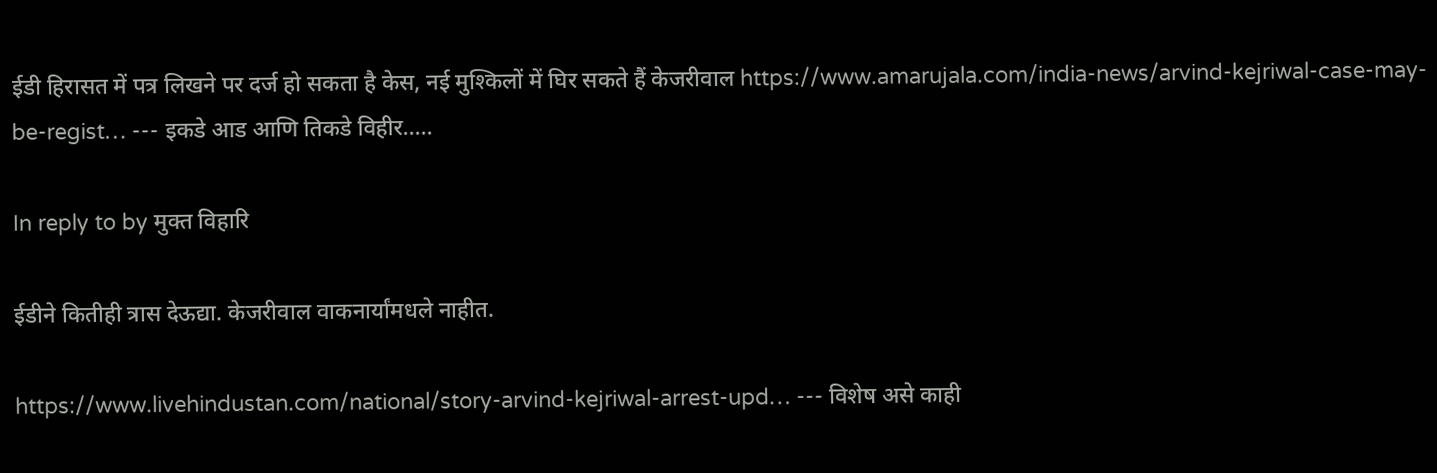ईडी हिरासत में पत्र लिखने पर दर्ज हो सकता है केस, नई मुश्किलों में घिर सकते हैं केजरीवाल https://www.amarujala.com/india-news/arvind-kejriwal-case-may-be-regist… --- इकडे आड आणि तिकडे विहीर.....

In reply to by मुक्त विहारि

ईडीने कितीही त्रास देऊद्या. केजरीवाल वाकनार्यांमधले नाहीत.

https://www.livehindustan.com/national/story-arvind-kejriwal-arrest-upd… --- विशेष असे काही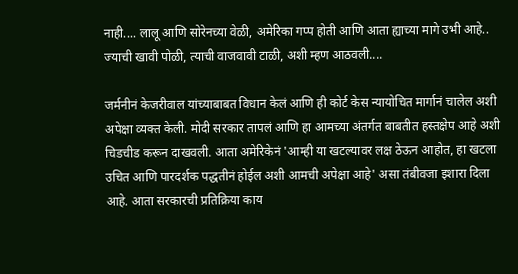नाही.... लालू आणि सोरेनच्या वेळी, अमेरिका गप्प होती आणि आता ह्याच्या मागे उभी आहे.. ज्याची खावी पोळी, त्याची वाजवावी टाळी, अशी म्हण आठवली....

जर्मनीनं केजरीवाल यांच्याबाबत विधान केलं आणि ही कोर्ट केस न्यायोचित मार्गानं चालेल अशी अपेक्षा व्यक्त केली. मोदी सरकार तापलं आणि हा आमच्या अंतर्गत बाबतीत हस्तक्षेप आहे अशी चिडचीड करून दाखवली. आता अमेरिकेनं 'आम्ही या खटल्यावर लक्ष ठेऊन आहोत, हा खटला उचित आणि पारदर्शक पद्धतीनं होईल अशी आमची अपेक्षा आहे' असा तंबीवजा इशारा दिला आहे. आता सरकारची प्रतिक्रिया काय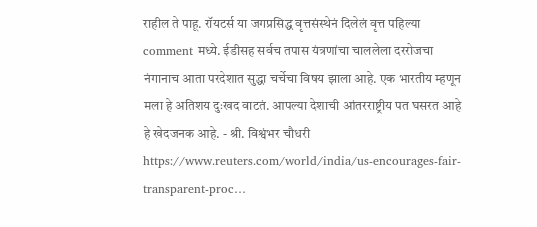राहील ते पाहू. रॉयटर्स या जगप्रसिद्ध वृत्तसंस्थेनं दिलेलं वृत्त पहिल्या comment मध्ये. ईडीसह सर्वच तपास यंत्रणांचा चाललेला दररोजचा नंगानाच आता परदेशात सुद्धा चर्चेचा विषय झाला आहे. एक भारतीय म्हणून मला हे अतिशय दुःखद वाटतं. आपल्या देशाची आंतरराष्ट्रीय पत घसरत आहे हे खेदजनक आहे. - श्री. विश्वंभर चौधरी https://www.reuters.com/world/india/us-encourages-fair-transparent-proc…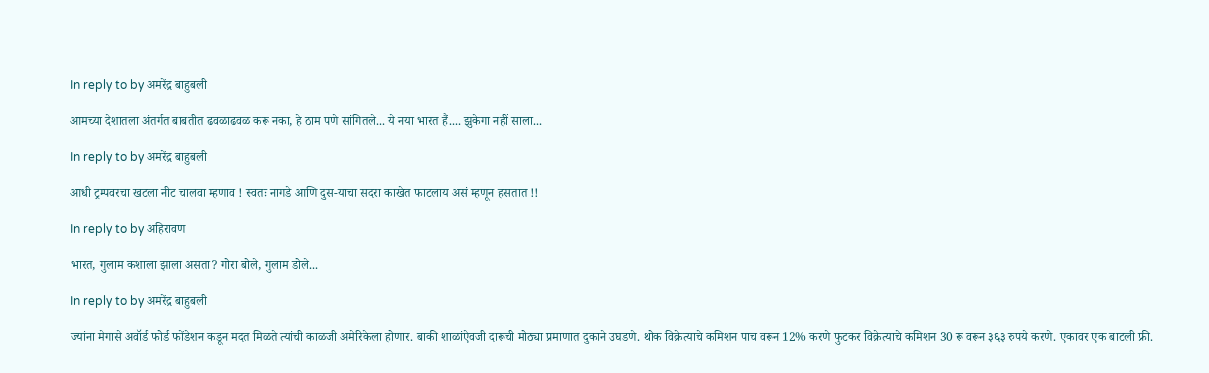In reply to by अमरेंद्र बाहुबली

आमच्या देशातला अंतर्गत बाबतीत ढवळाढवळ करू नका, हे ठाम पणे सांगितले... ये नया भारत हैं.... झुकेगा नहीं साला...

In reply to by अमरेंद्र बाहुबली

आधी ट्रम्पवरचा खटला नीट चालवा म्हणाव ! स्वतः नागडे आणि दुस-याचा सदरा काखेत फाटलाय असं म्हणून हसतात !!

In reply to by अहिरावण

भारत, गुलाम कशाला झाला असता? गोरा बोले, गुलाम डोले...

In reply to by अमरेंद्र बाहुबली

ज्यांना मेगासे अवॉर्ड फोर्ड फोंडेशन कडून मदत मिळते त्यांची काळजी अमेरिकेला होणार. बाकी शाळांऐवजी दारूची मोठ्या प्रमाणात दुकाने उघडणे. थोक विक्रेत्याचे कमिशन पाच वरून 12% करणे फुटकर विक्रेत्याचे कमिशन 30 रू वरून ३६३ रुपये करणे. एकावर एक बाटली फ्री.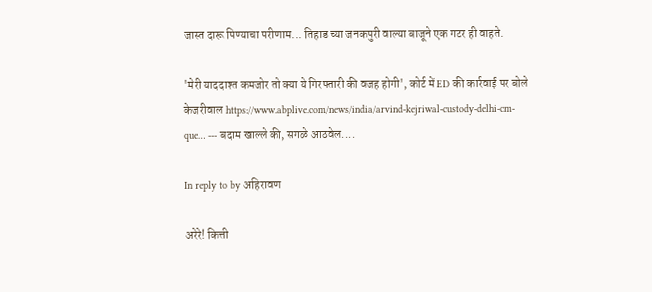जास्त दारू पिण्याचा परीणाम... तिहाड च्या जनकपुरी वाल्या बाजूने एक गटर ही वाहते.

'मेरी याददाश्त कमजोर तो क्या ये गिरफ्तारी की वजह होगी', कोर्ट में ED की कार्रवाई पर बोले केजरीवाल https://www.abplive.com/news/india/arvind-kejriwal-custody-delhi-cm-que… --- बदाम खाल्ले की, सगळे आठवेल....

In reply to by अहिरावण

अरेरे! कित्ती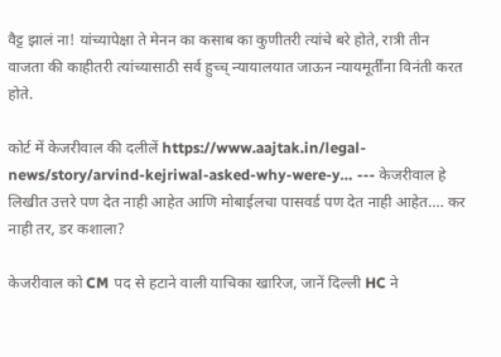वैट्ट झालं ना! यांच्यापेक्षा ते मेनन का कसाब का कुणीतरी त्यांचे बरे होते, रात्री तीन वाजता की काहीतरी त्यांच्यासाठी सर्व हुच्च् न्यायालयात जाऊन न्यायमूर्तींना विनंती करत होते.

कोर्ट में केजरीवाल की दलीलें https://www.aajtak.in/legal-news/story/arvind-kejriwal-asked-why-were-y… --- केजरीवाल हे लिखीत उत्तरे पण देत नाही आहेत आणि मोबाईलचा पासवर्ड पण देत नाही आहेत.... कर नाही तर, डर कशाला?

केजरीवाल को CM पद से हटाने वाली याचिका खारिज, जानें दिल्ली HC ने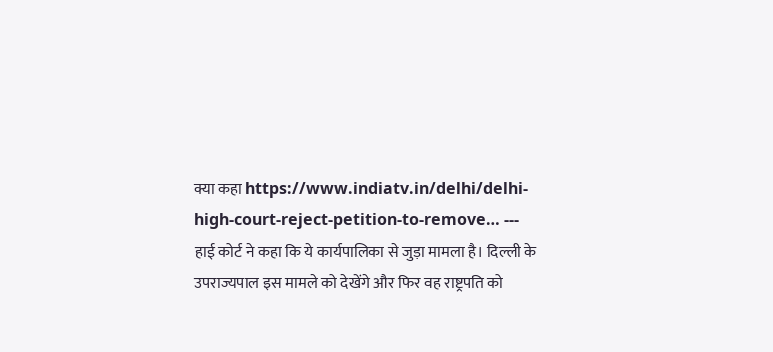क्या कहा https://www.indiatv.in/delhi/delhi-high-court-reject-petition-to-remove… --- हाई कोर्ट ने कहा कि ये कार्यपालिका से जुड़ा मामला है। दिल्ली के उपराज्यपाल इस मामले को देखेंगे और फिर वह राष्ट्रपति को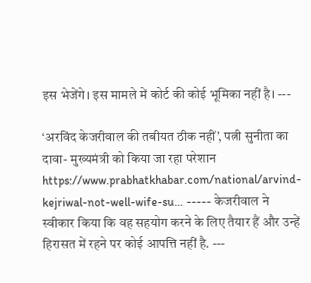इस भेजेंगे। इस मामले में कोर्ट की कोई भूमिका नहीं है। ---

‘अरविंद केजरीवाल की तबीयत ठीक नहीं’, पत्नी सुनीता का दावा- मुख्यमंत्री को किया जा रहा परेशान https://www.prabhatkhabar.com/national/arvind-kejriwal-not-well-wife-su… ----- केजरीवाल ने स्वीकार किया कि वह सहयोग करने के लिए तैयार हैं और उन्हें हिरासत में रहने पर कोई आपत्ति नहीं है. ---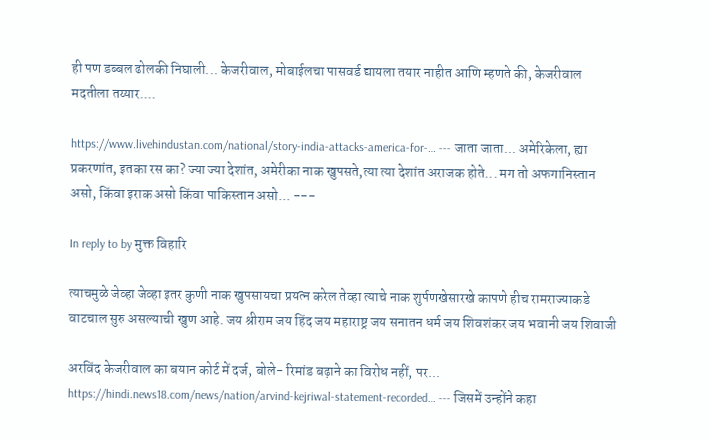ही पण डब्बल ढोलकी निघाली... केजरीवाल, मोबाईलचा पासवर्ड द्यायला तयार नाहीत आणि म्हणते की, केजरीवाल मदतीला तय्यार....

https://www.livehindustan.com/national/story-india-attacks-america-for-… --- जाता जाता... अमेरिकेला, ह्या प्रकरणांत, इतका रस का? ज्या ज्या देशांत, अमेरीका नाक खुपसते,त्या त्या देशांत अराजक होते... मग तो अफगानिस्तान असो, किंवा इराक असो किंवा पाकिस्तान असो... ---

In reply to by मुक्त विहारि

त्याचमुळे जेव्हा जेव्हा इतर कुणी नाक खुपसायचा प्रयत्न करेल तेव्हा त्याचे नाक शुर्पणखेसारखे कापणे हीच रामराज्याकडे वाटचाल सुरु असल्याची खुण आहे. जय श्रीराम जय हिंद जय महाराष्ट्र जय सनातन धर्म जय शिवशंकर जय भवानी जय शिवाजी

अरविंद केजरीवाल का बयान कोर्ट में दर्ज, बोले- रिमांड बढ़ाने का विरोध नहीं, पर... https://hindi.news18.com/news/nation/arvind-kejriwal-statement-recorded… --- जिसमें उन्होंने कहा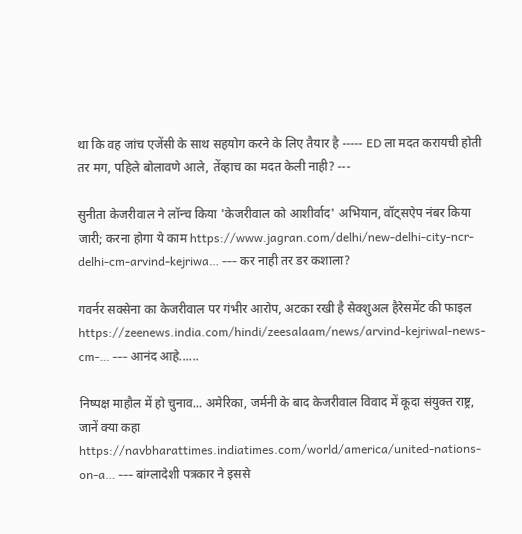था कि वह जांच एजेंसी के साथ सहयोग करने के लिए तैयार है ----- ED ला मदत करायची होती तर मग, पहिले बोलावणे आले, तेंव्हाच का मदत केली नाही? ---

सुनीता केजरीवाल ने लॉन्च किया 'केजरीवाल को आशीर्वाद' अभियान, वॉट्सऐप नंबर किया जारी; करना होगा ये काम https://www.jagran.com/delhi/new-delhi-city-ncr-delhi-cm-arvind-kejriwa… --- कर नाही तर डर कशाला?

गवर्नर सक्सेना का केजरीवाल पर गंभीर आरोप, अटका रखी है सेक्शुअल हैरेसमेंट की फाइल https://zeenews.india.com/hindi/zeesalaam/news/arvind-kejriwal-news-cm-… --- आनंद आहे......

निष्पक्ष माहौल में हो चुनाव... अमेरिका, जर्मनी के बाद केजरीवाल विवाद में कूदा संयुक्त राष्ट्र, जानें क्या कहा https://navbharattimes.indiatimes.com/world/america/united-nations-on-a… --- बांग्लादेशी पत्रकार ने इससे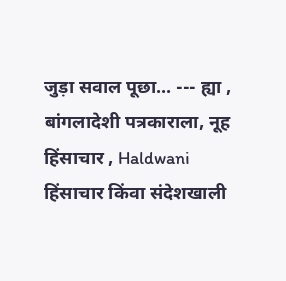जुड़ा सवाल पूछा... --- ह्या , बांगलादेशी पत्रकाराला, नूह हिंसाचार , Haldwani हिंसाचार किंवा संदेशखाली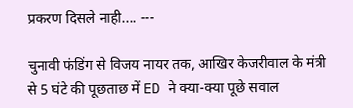प्रकरण दिसले नाही.... ---

चुनावी फंडिंग से विजय नायर तक, आखिर केजरीवाल के मंत्री से 5 घंटे की पूछताछ में ED ने क्या-क्या पूछे सवाल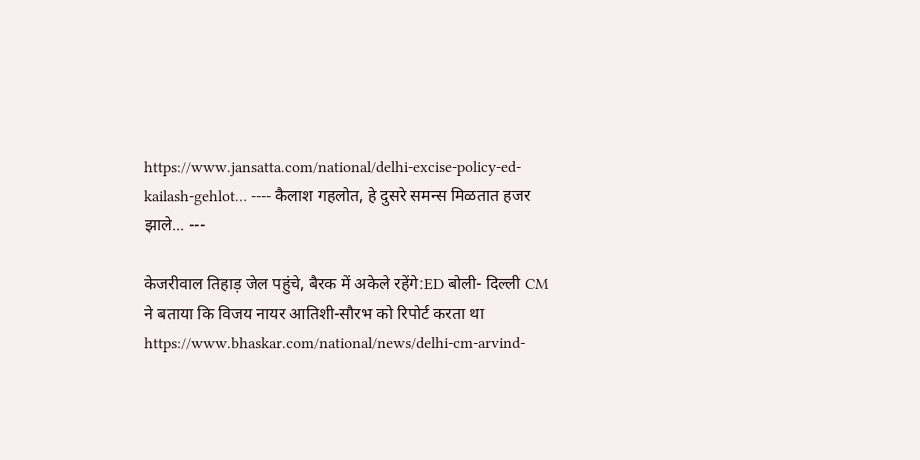https://www.jansatta.com/national/delhi-excise-policy-ed-kailash-gehlot… ---- कैलाश गहलोत, हे दुसरे समन्स मिळतात हजर झाले... ---

केजरीवाल तिहाड़ जेल पहुंचे, बैरक में अकेले रहेंगे:ED बोली- दिल्ली CM ने बताया कि विजय नायर आतिशी-सौरभ को रिपोर्ट करता था https://www.bhaskar.com/national/news/delhi-cm-arvind-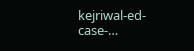kejriwal-ed-case-…